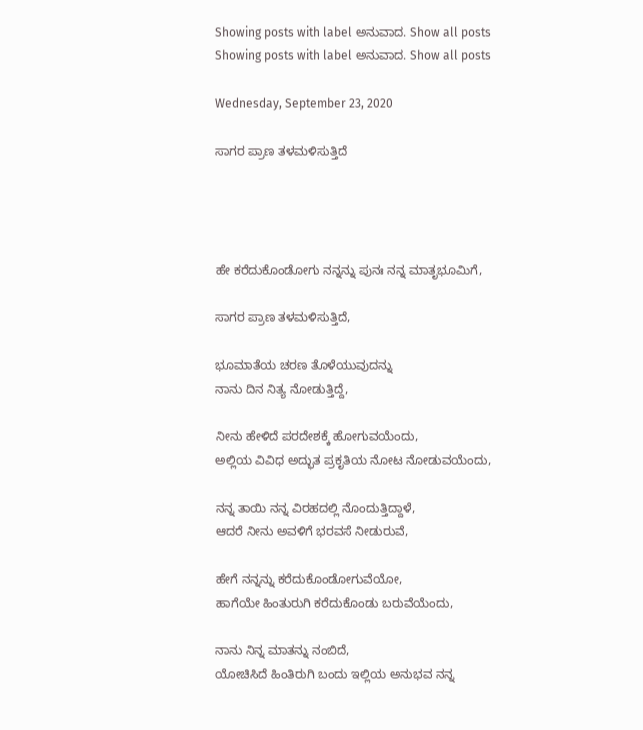Showing posts with label ಅನುವಾದ. Show all posts
Showing posts with label ಅನುವಾದ. Show all posts

Wednesday, September 23, 2020

ಸಾಗರ ಪ್ರಾಣ ತಳಮಳಿಸುತ್ತಿದೆ




ಹೇ ಕರೆದುಕೊಂಡೋಗು ನನ್ನನ್ನು ಪುನಃ ನನ್ನ ಮಾತೃಭೂಮಿಗೆ,

ಸಾಗರ ಪ್ರಾಣ ತಳಮಳಿಸುತ್ತಿದೆ,

ಭೂಮಾತೆಯ ಚರಣ ತೊಳೆಯುವುದನ್ನು
ನಾನು ದಿನ ನಿತ್ಯ ನೋಡುತ್ತಿದ್ದೆ,

ನೀನು ಹೇಳಿದೆ ಪರದೇಶಕ್ಕೆ ಹೋಗುವಯೆಂದು,
ಅಲ್ಲಿಯ ವಿವಿಧ ಅದ್ಭುತ ಪ್ರಕೃತಿಯ ನೋಟ ನೋಡುವಯೆಂದು,

ನನ್ನ ತಾಯಿ ನನ್ನ ವಿರಹದಲ್ಲಿ ನೊಂದುತ್ತಿದ್ದಾಳೆ,
ಆದರೆ ನೀನು ಅವಳಿಗೆ ಭರವಸೆ ನೀಡುರುವೆ,

ಹೇಗೆ ನನ್ನನ್ನು ಕರೆದುಕೊಂಡೋಗುವೆಯೋ,
ಹಾಗೆಯೇ ಹಿಂತುರುಗಿ ಕರೆದುಕೊಂಡು ಬರುವೆಯೆಂದು,

ನಾನು ನಿನ್ನ ಮಾತನ್ನು ನಂಬಿದೆ,
ಯೋಚಿಸಿದೆ ಹಿಂತಿರುಗಿ ಬಂದು ಇಲ್ಲಿಯ ಅನುಭವ ನನ್ನ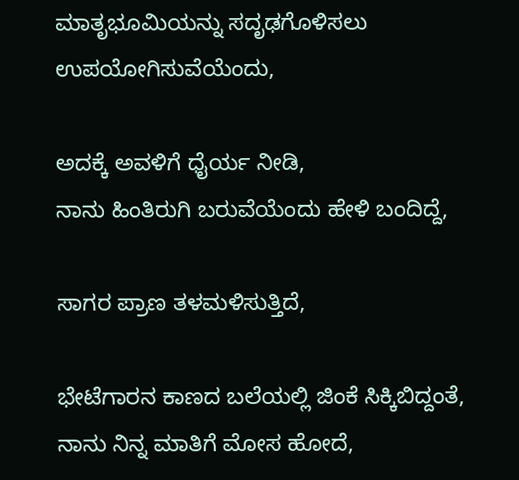ಮಾತೃಭೂಮಿಯನ್ನು ಸದೃಢಗೊಳಿಸಲು ಉಪಯೋಗಿಸುವೆಯೆಂದು,

ಅದಕ್ಕೆ ಅವಳಿಗೆ ಧೈರ್ಯ ನೀಡಿ,
ನಾನು ಹಿಂತಿರುಗಿ ಬರುವೆಯೆಂದು ಹೇಳಿ ಬಂದಿದ್ದೆ,

ಸಾಗರ ಪ್ರಾಣ ತಳಮಳಿಸುತ್ತಿದೆ,

ಭೇಟೆಗಾರನ ಕಾಣದ ಬಲೆಯಲ್ಲಿ ಜಿಂಕೆ ಸಿಕ್ಕಿಬಿದ್ದಂತೆ,
ನಾನು ನಿನ್ನ ಮಾತಿಗೆ ಮೋಸ ಹೋದೆ,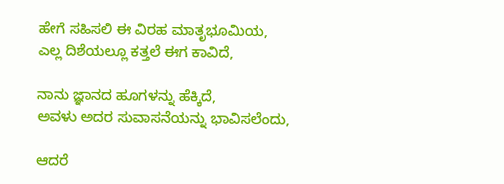ಹೇಗೆ ಸಹಿಸಲಿ ಈ ವಿರಹ ಮಾತೃಭೂಮಿಯ,
ಎಲ್ಲ ದಿಶೆಯಲ್ಲೂ ಕತ್ತಲೆ ಈಗ ಕಾವಿದೆ,

ನಾನು ಜ್ಞಾನದ ಹೂಗಳನ್ನು ಹೆಕ್ಕಿದೆ,
ಅವಳು ಅದರ ಸುವಾಸನೆಯನ್ನು ಭಾವಿಸಲೆಂದು,

ಆದರೆ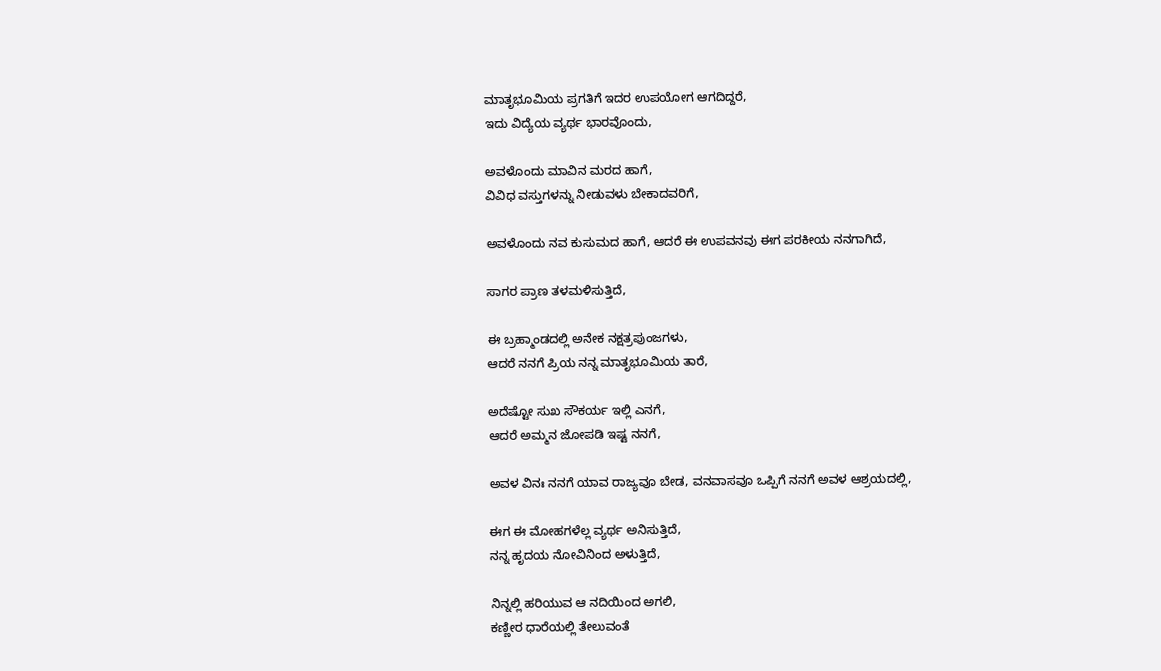ಮಾತೃಭೂಮಿಯ ಪ್ರಗತಿಗೆ ಇದರ ಉಪಯೋಗ ಆಗದಿದ್ದರೆ,
ಇದು ವಿದ್ಯೆಯ ವ್ಯರ್ಥ ಭಾರವೊಂದು,

ಅವಳೊಂದು ಮಾವಿನ ಮರದ ಹಾಗೆ,
ವಿವಿಧ ವಸ್ತುಗಳನ್ನು ನೀಡುವಳು ಬೇಕಾದವರಿಗೆ,

ಅವಳೊಂದು ನವ ಕುಸುಮದ ಹಾಗೆ, ಆದರೆ ಈ ಉಪವನವು ಈಗ ಪರಕೀಯ ನನಗಾಗಿದೆ,

ಸಾಗರ ಪ್ರಾಣ ತಳಮಳಿಸುತ್ತಿದೆ,

ಈ ಬ್ರಹ್ಮಾಂಡದಲ್ಲಿ ಅನೇಕ ನಕ್ಷತ್ರಪುಂಜಗಳು,
ಆದರೆ ನನಗೆ ಪ್ರಿಯ ನನ್ನ ಮಾತೃಭೂಮಿಯ ತಾರೆ,

ಅದೆಷ್ಟೋ ಸುಖ ಸೌಕರ್ಯ ಇಲ್ಲಿ ಎನಗೆ,
ಆದರೆ ಅಮ್ಮನ ಜೋಪಡಿ ಇಷ್ಟ ನನಗೆ,

ಅವಳ ವಿನಃ ನನಗೆ ಯಾವ ರಾಜ್ಯವೂ ಬೇಡ, ವನವಾಸವೂ ಒಪ್ಪಿಗೆ ನನಗೆ ಅವಳ ಆಶ್ರಯದಲ್ಲಿ,

ಈಗ ಈ ಮೋಹಗಳೆಲ್ಲ ವ್ಯರ್ಥ ಅನಿಸುತ್ತಿದೆ,
ನನ್ನ ಹೃದಯ ನೋವಿನಿಂದ ಅಳುತ್ತಿದೆ,

ನಿನ್ನಲ್ಲಿ ಹರಿಯುವ ಆ ನದಿಯಿಂದ ಅಗಲಿ,
ಕಣ್ಣೀರ ಧಾರೆಯಲ್ಲಿ ತೇಲುವಂತೆ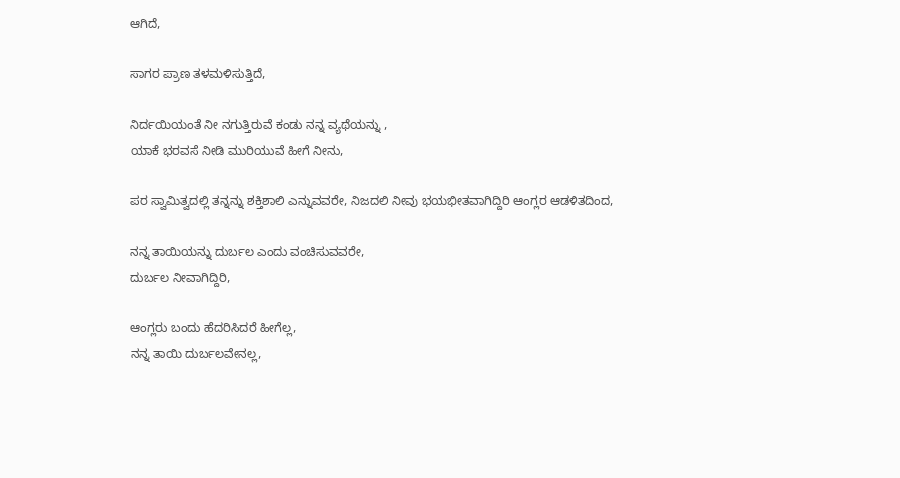ಆಗಿದೆ,

ಸಾಗರ ಪ್ರಾಣ ತಳಮಳಿಸುತ್ತಿದೆ,

ನಿರ್ದಯಿಯಂತೆ ನೀ ನಗುತ್ತಿರುವೆ ಕಂಡು ನನ್ನ ವ್ಯಥೆಯನ್ನು ,
ಯಾಕೆ ಭರವಸೆ ನೀಡಿ ಮುರಿಯುವೆ ಹೀಗೆ ನೀನು,

ಪರ ಸ್ವಾಮಿತ್ವದಲ್ಲಿ ತನ್ನನ್ನು ಶಕ್ತಿಶಾಲಿ ಎನ್ನುವವರೇ, ನಿಜದಲಿ ನೀವು ಭಯಭೀತವಾಗಿದ್ದಿರಿ ಆಂಗ್ಲರ ಆಡಳಿತದಿಂದ,

ನನ್ನ ತಾಯಿಯನ್ನು ದುರ್ಬಲ ಎಂದು ವಂಚಿಸುವವರೇ,
ದುರ್ಬಲ ನೀವಾಗಿದ್ದಿರಿ,

ಆಂಗ್ಲರು ಬಂದು ಹೆದರಿಸಿದರೆ ಹೀಗೆಲ್ಲ,
ನನ್ನ ತಾಯಿ ದುರ್ಬಲವೇನಲ್ಲ,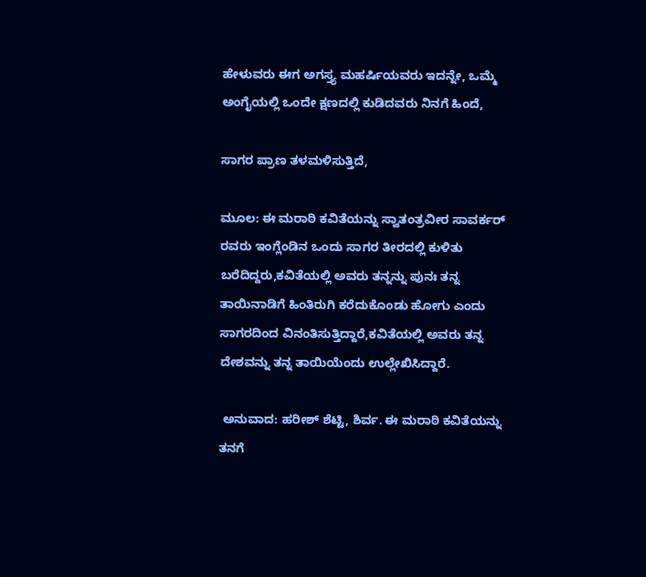ಹೇಳುವರು ಈಗ ಅಗಸ್ತ್ಯ ಮಹರ್ಷಿಯವರು ಇದನ್ನೇ, ಒಮ್ಮೆ ಅಂಗೈಯಲ್ಲಿ ಒಂದೇ ಕ್ಷಣದಲ್ಲಿ ಕುಡಿದವರು ನಿನಗೆ ಹಿಂದೆ,

ಸಾಗರ ಪ್ರಾಣ ತಳಮಳಿಸುತ್ತಿದೆ,

ಮೂಲ: ಈ ಮರಾಠಿ ಕವಿತೆಯನ್ನು ಸ್ವಾತಂತ್ರವೀರ ಸಾವರ್ಕರ್ ರವರು ಇಂಗ್ಲೆಂಡಿನ ಒಂದು ಸಾಗರ ತೀರದಲ್ಲಿ ಕುಳಿತು ಬರೆದಿದ್ದರು,ಕವಿತೆಯಲ್ಲಿ ಅವರು ತನ್ನನ್ನು ಪುನಃ ತನ್ನ ತಾಯಿನಾಡಿಗೆ ಹಿಂತಿರುಗಿ ಕರೆದುಕೊಂಡು ಹೋಗು ಎಂದು ಸಾಗರದಿಂದ ವಿನಂತಿಸುತ್ತಿದ್ದಾರೆ,ಕವಿತೆಯಲ್ಲಿ ಅವರು ತನ್ನ ದೇಶವನ್ನು ತನ್ನ ತಾಯಿಯೆಂದು ಉಲ್ಲೇಖಿಸಿದ್ದಾರೆ.

 ಅನುವಾದ: ಹರೀಶ್ ಶೆಟ್ಟಿ, ಶಿರ್ವ. ಈ ಮರಾಠಿ ಕವಿತೆಯನ್ನು ತನಗೆ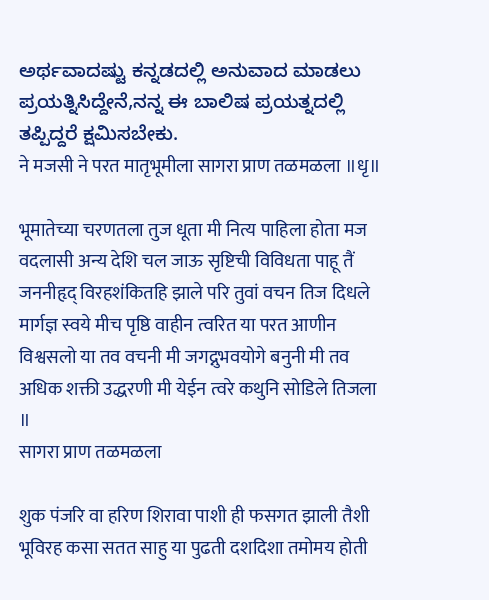ಅರ್ಥವಾದಷ್ಟು ಕನ್ನಡದಲ್ಲಿ ಅನುವಾದ ಮಾಡಲು ಪ್ರಯತ್ನಿಸಿದ್ದೇನೆ,ನನ್ನ ಈ ಬಾಲಿಷ ಪ್ರಯತ್ನದಲ್ಲಿ ತಪ್ಪಿದ್ದರೆ ಕ್ಷಮಿಸಬೇಕು.
ने मजसी ने परत मातृभूमीला सागरा प्राण तळमळला ॥धृ॥

भूमातेच्या चरणतला तुज धूता मी नित्य पाहिला होता मज वदलासी अन्य देशि चल जाऊ सृष्टिची विविधता पाहू तैं जननीहृद् विरहशंकितहि झाले परि तुवां वचन तिज दिधले मार्गज्ञ स्वये मीच पृष्ठि वाहीन त्वरित या परत आणीन विश्वसलो या तव वचनी मी जगद्नुभवयोगे बनुनी मी तव अधिक शक्ती उद्धरणी मी येईन त्वरे कथुनि सोडिले तिजला ॥
सागरा प्राण तळमळला

शुक पंजरि वा हरिण शिरावा पाशी ही फसगत झाली तैशी भूविरह कसा सतत साहु या पुढती दशदिशा तमोमय होती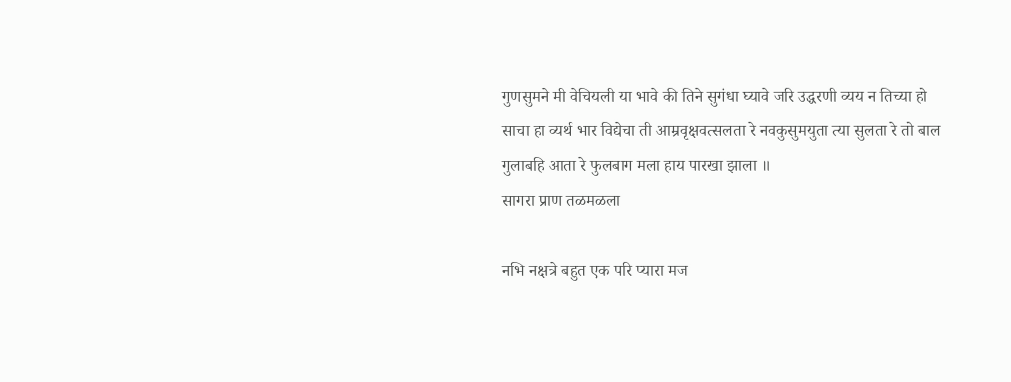गुणसुमने मी वेचियली या भावे की तिने सुगंधा घ्यावे जरि उद्धरणी व्यय न तिच्या हो साचा हा व्यर्थ भार विद्येचा ती आम्रवृक्षवत्सलता रे नवकुसुमयुता त्या सुलता रे तो बाल गुलाबहि आता रे फुलबाग मला हाय पारखा झाला ॥
सागरा प्राण तळमळला

नभि नक्षत्रे बहुत एक परि प्यारा मज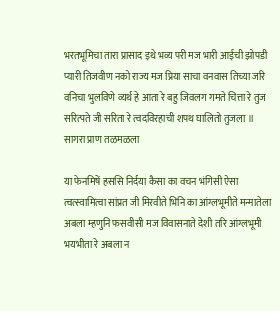भरतभूमिचा तारा प्रासाद इथे भव्य परी मज भारी आईची झोपडी प्यारी तिजवीण नको राज्य मज प्रिया साचा वनवास तिच्या जरि वनिचा भुलविणे व्यर्थ हे आता रे बहु जिवलग गमते चित्ता रे तुज सरित्पते जी सरिता रे त्वदविरहाची शपथ घालितो तुजला ॥
सागरा प्राण तळमळला

या फेनमिषें हससि निर्दया कैसा का वचन भंगिसी ऐसा त्वत्स्वामित्वा सांप्रत जी मिरवीते भिनि का आंग्लभूमीते मन्मातेला अबला म्हणुनि फसवीसी मज विवासनाते देशी तरि आंग्लभूमी भयभीता रे अबला न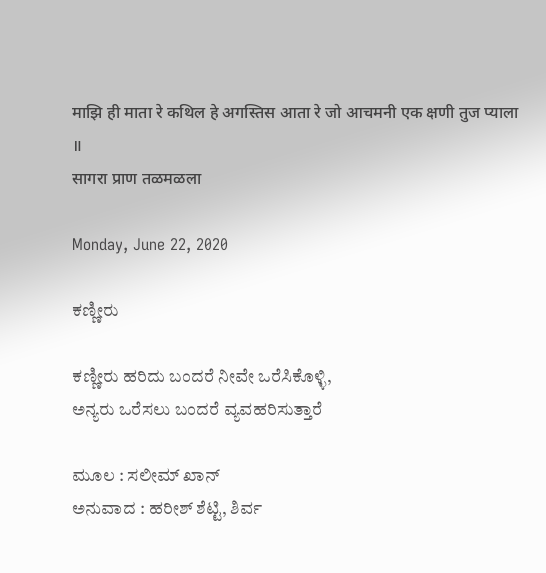माझि ही माता रे कथिल हे अगस्तिस आता रे जो आचमनी एक क्षणी तुज प्याला ॥
सागरा प्राण तळमळला

Monday, June 22, 2020

ಕಣ್ಣೀರು

ಕಣ್ಣೀರು ಹರಿದು ಬಂದರೆ ನೀವೇ ಒರೆಸಿಕೊಳ್ಳಿ,
ಅನ್ಯರು ಒರೆಸಲು ಬಂದರೆ ವ್ಯವಹರಿಸುತ್ತಾರೆ

ಮೂಲ : ಸಲೀಮ್ ಖಾನ್
ಅನುವಾದ : ಹರೀಶ್ ಶೆಟ್ಟಿ, ಶಿರ್ವ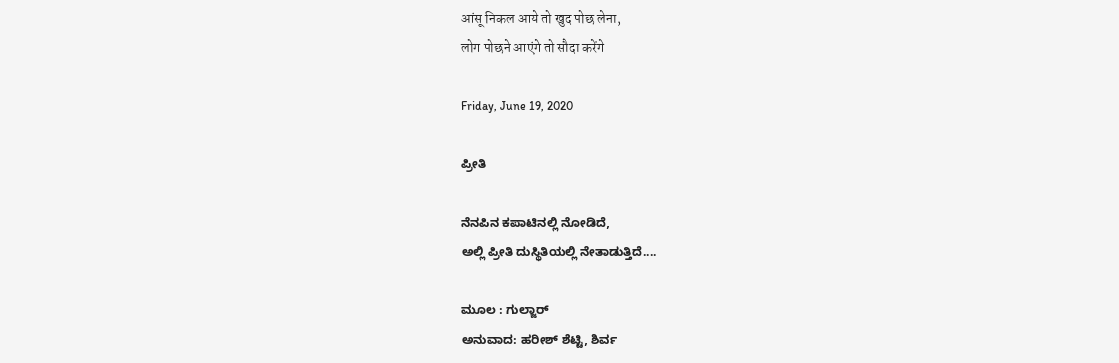आंसू निकल आये तो खुद पोछ लेना,
लोग पोछने आएंगे तो सौदा करेंगे

Friday, June 19, 2020

ಪ್ರೀತಿ

ನೆನಪಿನ ಕಪಾಟಿನಲ್ಲಿ ನೋಡಿದೆ,
ಅಲ್ಲಿ ಪ್ರೀತಿ ದುಸ್ಥಿತಿಯಲ್ಲಿ ನೇತಾಡುತ್ತಿದೆ....

ಮೂಲ : ಗುಲ್ಜಾರ್
ಅನುವಾದ: ಹರೀಶ್ ಶೆಟ್ಟಿ, ಶಿರ್ವ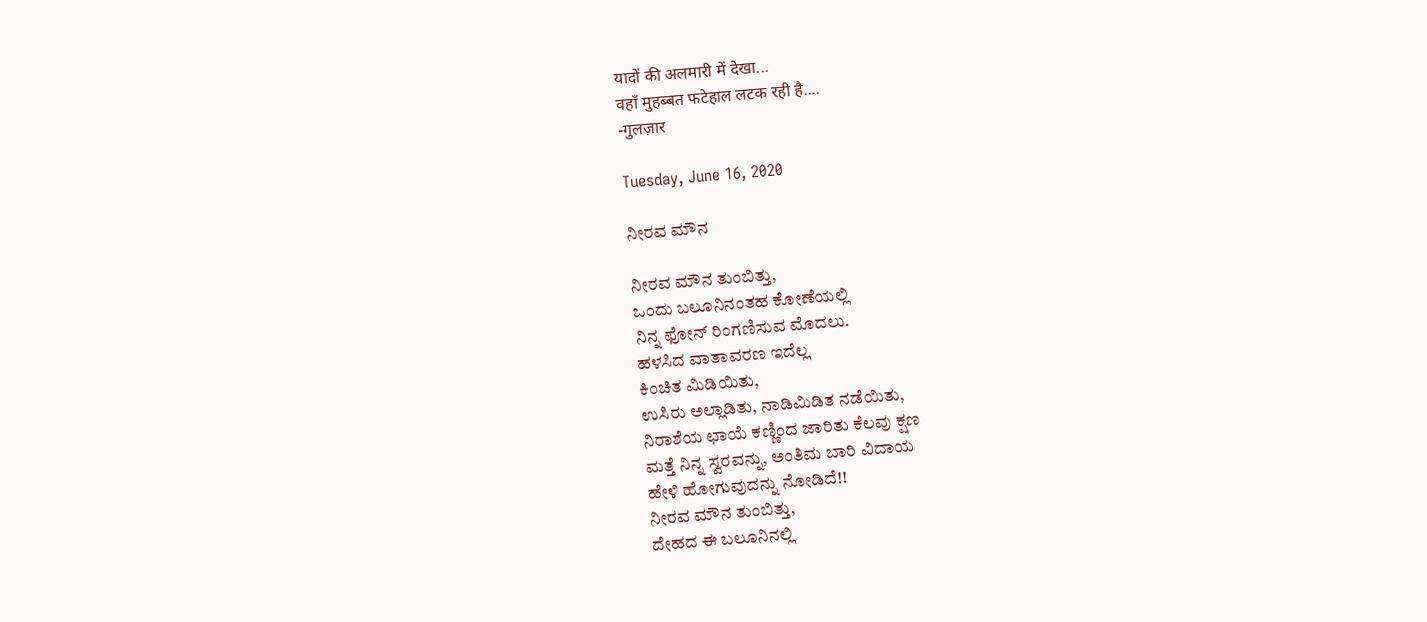यादों की अलमारी में देखा...
वहॉं मुहब्बत फटेहाल लटक रही है....
-गुलज़ार

Tuesday, June 16, 2020

ನೀರವ ಮೌನ

ನೀರವ ಮೌನ ತುಂಬಿತ್ತು,
ಒಂದು ಬಲೂನಿನಂತಹ ಕೋಣೆಯಲ್ಲಿ
ನಿನ್ನ ಫೋನ್ ರಿಂಗಣಿಸುವ ಮೊದಲು.
ಹಳಸಿದ ವಾತಾವರಣ ಇದೆಲ್ಲ
ಕಿಂಚಿತ ಮಿಡಿಯಿತು,
ಉಸಿರು ಅಲ್ಲಾಡಿತು, ನಾಡಿಮಿಡಿತ ನಡೆಯಿತು,
ನಿರಾಶೆಯ ಛಾಯೆ ಕಣ್ಣಿಂದ ಜಾರಿತು ಕೆಲವು ಕ್ಷಣ
ಮತ್ತೆ ನಿನ್ನ ಸ್ವರವನ್ನು, ಅಂತಿಮ ಬಾರಿ ವಿದಾಯ
ಹೇಳಿ ಹೋಗುವುದನ್ನು ನೋಡಿದೆ!!
ನೀರವ ಮೌನ ತುಂಬಿತ್ತು,
ದೇಹದ ಈ ಬಲೂನಿನಲ್ಲಿ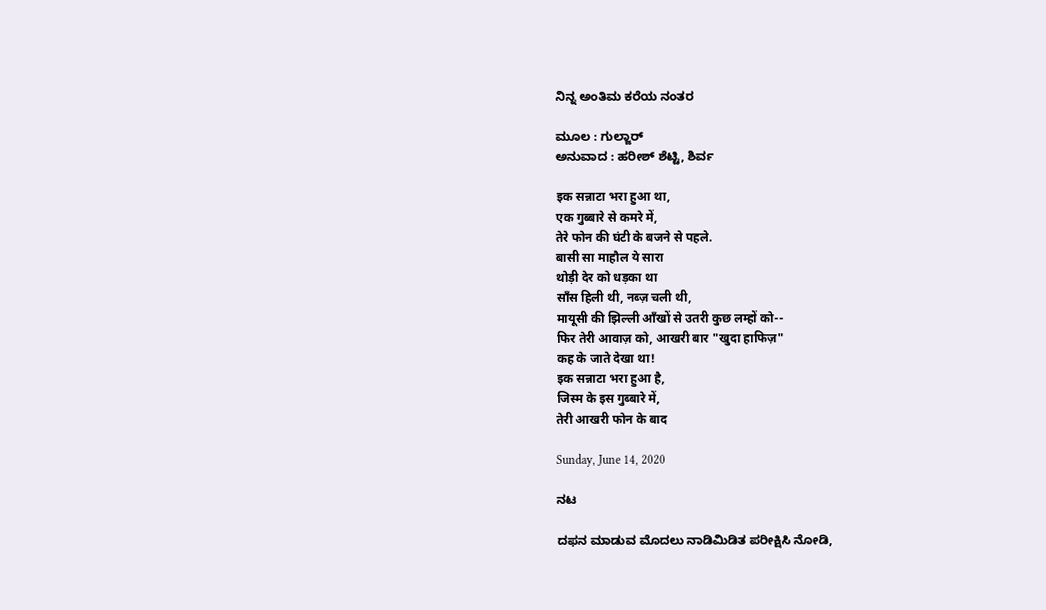ನಿನ್ನ ಅಂತಿಮ ಕರೆಯ ನಂತರ

ಮೂಲ : ಗುಲ್ಜಾರ್
ಅನುವಾದ : ಹರೀಶ್ ಶೆಟ್ಟಿ, ಶಿರ್ವ

इक सन्नाटा भरा हुआ था,
एक गुब्बारे से कमरे में,
तेरे फोन की घंटी के बजने से पहले.
बासी सा माहौल ये सारा
थोड़ी देर को धड़का था
साँस हिली थी, नब्ज़ चली थी,
मायूसी की झिल्ली आँखों से उतरी कुछ लम्हों को--
फिर तेरी आवाज़ को, आखरी बार "खुदा हाफिज़"
कह के जाते देखा था!
इक सन्नाटा भरा हुआ है,
जिस्म के इस गुब्बारे में,
तेरी आखरी फोन के बाद

Sunday, June 14, 2020

ನಟ

ದಫನ ಮಾಡುವ ಮೊದಲು ನಾಡಿಮಿಡಿತ ಪರೀಕ್ಷಿಸಿ ನೋಡಿ,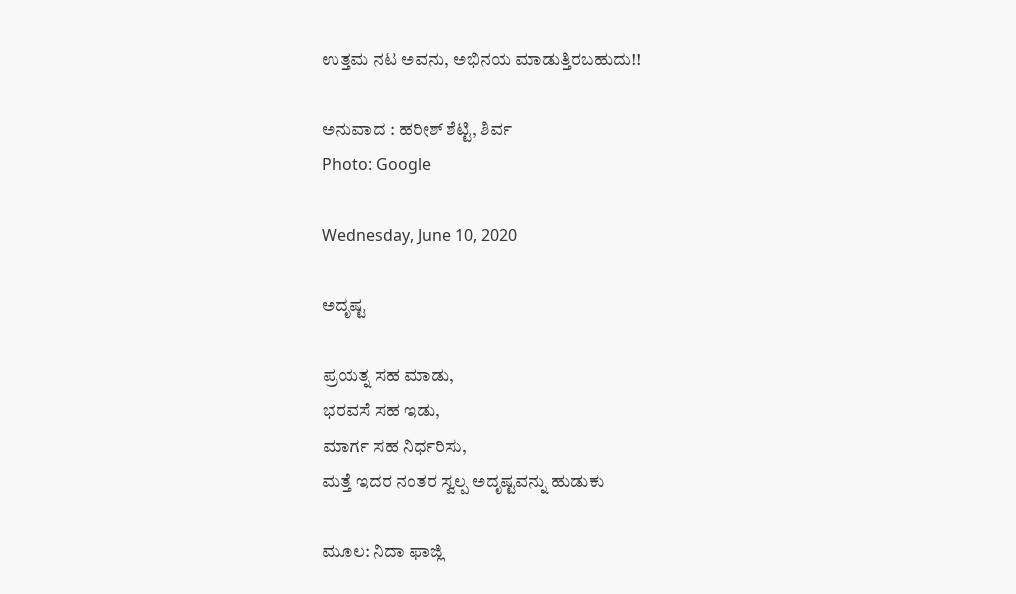ಉತ್ತಮ ನಟ ಅವನು, ಅಭಿನಯ ಮಾಡುತ್ತಿರಬಹುದು!!

ಅನುವಾದ : ಹರೀಶ್ ಶೆಟ್ಟಿ, ಶಿರ್ವ
Photo: Google

Wednesday, June 10, 2020

ಅದೃಷ್ಟ

ಪ್ರಯತ್ನ ಸಹ ಮಾಡು,
ಭರವಸೆ ಸಹ ಇಡು,
ಮಾರ್ಗ ಸಹ ನಿರ್ಧರಿಸು,
ಮತ್ತೆ ಇದರ ನಂತರ ಸ್ವಲ್ಪ ಅದೃಷ್ಟವನ್ನು ಹುಡುಕು

ಮೂಲ: ನಿದಾ ಫಾಜ್ಲಿ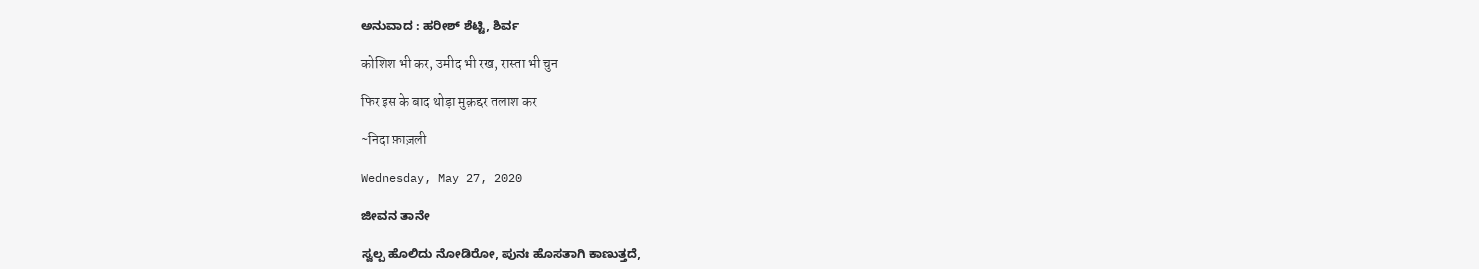ಅನುವಾದ : ಹರೀಶ್ ಶೆಟ್ಟಿ, ಶಿರ್ವ

कोशिश भी कर, उमीद भी रख, रास्ता भी चुन

फिर इस के बाद थोड़ा मुक़द्दर तलाश कर

~निदा फ़ाज़ली

Wednesday, May 27, 2020

ಜೀವನ ತಾನೇ

ಸ್ವಲ್ಪ ಹೊಲಿದು ನೋಡಿರೋ, ಪುನಃ ಹೊಸತಾಗಿ ಕಾಣುತ್ತದೆ,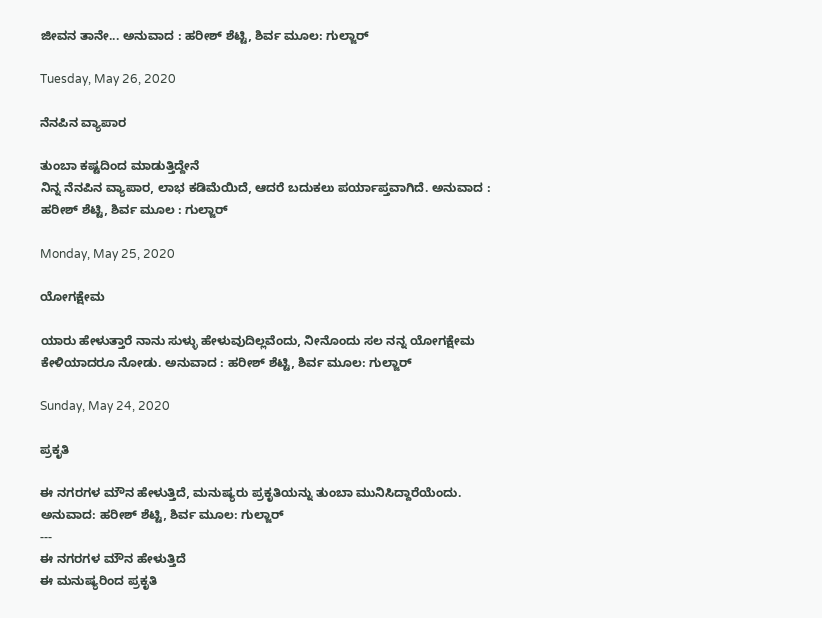ಜೀವನ ತಾನೇ... ಅನುವಾದ : ಹರೀಶ್ ಶೆಟ್ಟಿ, ಶಿರ್ವ ಮೂಲ: ಗುಲ್ಜಾರ್

Tuesday, May 26, 2020

ನೆನಪಿನ ವ್ಯಾಪಾರ

ತುಂಬಾ ಕಷ್ಟದಿಂದ ಮಾಡುತ್ತಿದ್ದೇನೆ
ನಿನ್ನ ನೆನಪಿನ ವ್ಯಾಪಾರ, ಲಾಭ ಕಡಿಮೆಯಿದೆ, ಆದರೆ ಬದುಕಲು ಪರ್ಯಾಪ್ತವಾಗಿದೆ. ಅನುವಾದ : ಹರೀಶ್ ಶೆಟ್ಟಿ, ಶಿರ್ವ ಮೂಲ : ಗುಲ್ಜಾರ್

Monday, May 25, 2020

ಯೋಗಕ್ಷೇಮ

ಯಾರು ಹೇಳುತ್ತಾರೆ ನಾನು ಸುಳ್ಳು ಹೇಳುವುದಿಲ್ಲವೆಂದು, ನೀನೊಂದು ಸಲ ನನ್ನ ಯೋಗಕ್ಷೇಮ ಕೇಳಿಯಾದರೂ ನೋಡು. ಅನುವಾದ : ಹರೀಶ್ ಶೆಟ್ಟಿ, ಶಿರ್ವ ಮೂಲ: ಗುಲ್ಜಾರ್

Sunday, May 24, 2020

ಪ್ರಕೃತಿ

ಈ ನಗರಗಳ ಮೌನ ಹೇಳುತ್ತಿದೆ, ಮನುಷ್ಯರು ಪ್ರಕೃತಿಯನ್ನು ತುಂಬಾ ಮುನಿಸಿದ್ದಾರೆಯೆಂದು. ಅನುವಾದ: ಹರೀಶ್ ಶೆಟ್ಟಿ, ಶಿರ್ವ ಮೂಲ: ಗುಲ್ಜಾರ್
---
ಈ ನಗರಗಳ ಮೌನ ಹೇಳುತ್ತಿದೆ
ಈ ಮನುಷ್ಯರಿಂದ ಪ್ರಕೃತಿ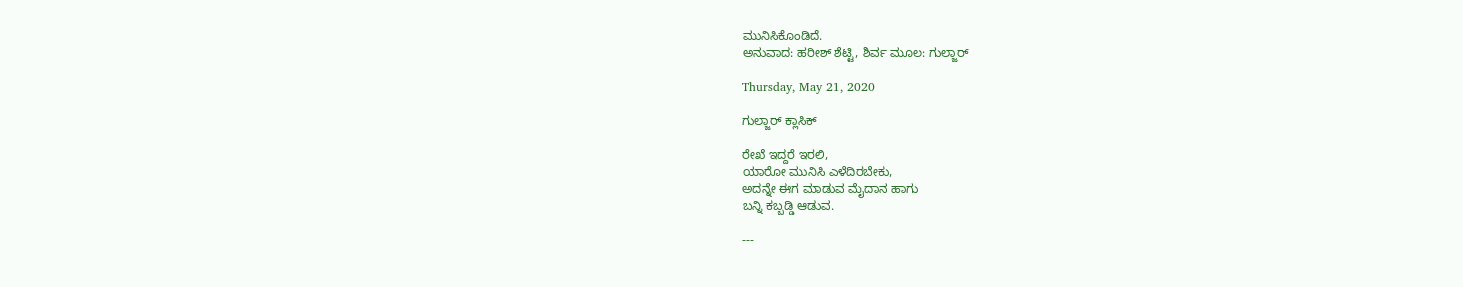ಮುನಿಸಿಕೊಂಡಿದೆ.
ಅನುವಾದ: ಹರೀಶ್ ಶೆಟ್ಟಿ, ಶಿರ್ವ ಮೂಲ: ಗುಲ್ಜಾರ್

Thursday, May 21, 2020

ಗುಲ್ಜಾರ್ ಕ್ಲಾಸಿಕ್

ರೇಖೆ ಇದ್ದರೆ ಇರಲಿ,
ಯಾರೋ ಮುನಿಸಿ ಎಳೆದಿರಬೇಕು,
ಅದನ್ನೇ ಈಗ ಮಾಡುವ ಮೈದಾನ ಹಾಗು
ಬನ್ನಿ ಕಬ್ಬಡ್ಡಿ ಆಡುವ.

---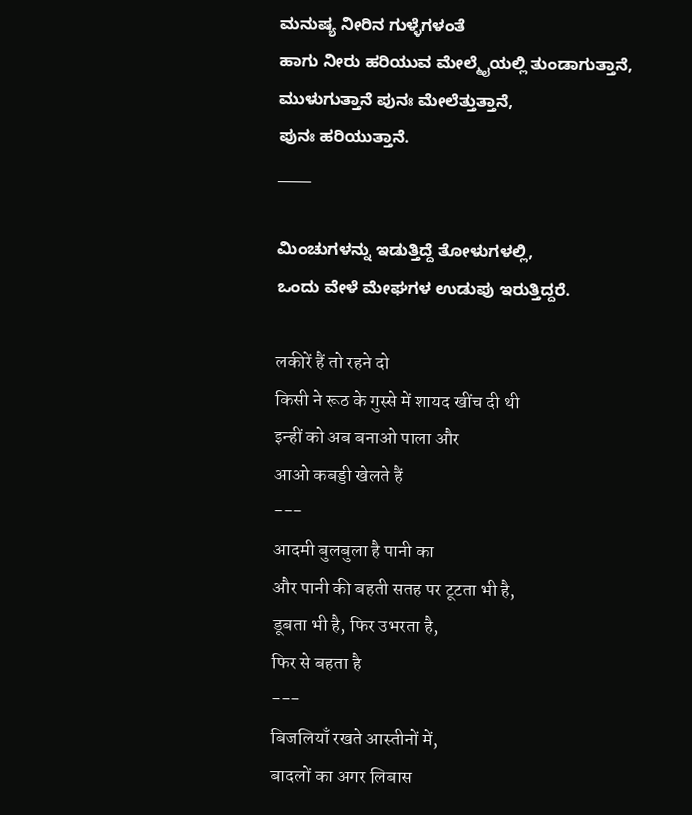ಮನುಷ್ಯ ನೀರಿನ ಗುಳ್ಳೆಗಳಂತೆ
ಹಾಗು ನೀರು ಹರಿಯುವ ಮೇಲ್ಮೈಯಲ್ಲಿ ತುಂಡಾಗುತ್ತಾನೆ,
ಮುಳುಗುತ್ತಾನೆ ಪುನಃ ಮೇಲೆತ್ತುತ್ತಾನೆ,
ಪುನಃ ಹರಿಯುತ್ತಾನೆ.
___

ಮಿಂಚುಗಳನ್ನು ಇಡುತ್ತಿದ್ದೆ ತೋಳುಗಳಲ್ಲಿ,
ಒಂದು ವೇಳೆ ಮೇಘಗಳ ಉಡುಪು ಇರುತ್ತಿದ್ದರೆ.

लकीरें हैं तो रहने दो
किसी ने रूठ के गुस्से में शायद खींच दी थी
इन्हीं को अब बनाओ पाला और
आओ कबड्डी खेलते हैं
---
आदमी बुलबुला है पानी का
और पानी की बहती सतह पर टूटता भी है,
डूबता भी है, फिर उभरता है,
फिर से बहता है
---
बिजलियाँ रखते आस्तीनों में,
बादलों का अगर लिबास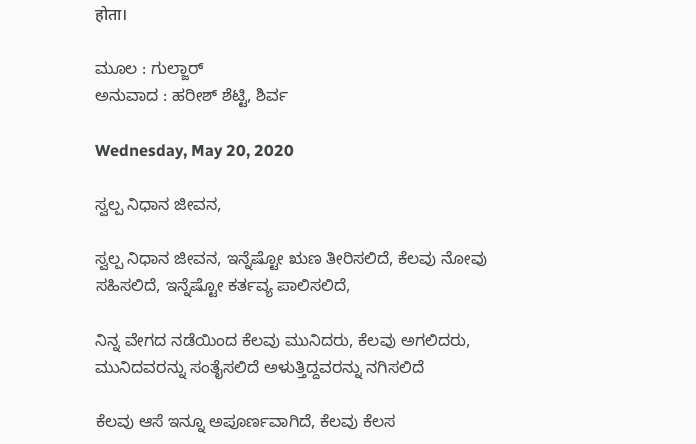होता।

ಮೂಲ : ಗುಲ್ಜಾರ್
ಅನುವಾದ : ಹರೀಶ್ ಶೆಟ್ಟಿ, ಶಿರ್ವ

Wednesday, May 20, 2020

ಸ್ವಲ್ಪ ನಿಧಾನ ಜೀವನ,

ಸ್ವಲ್ಪ ನಿಧಾನ ಜೀವನ, ಇನ್ನೆಷ್ಟೋ ಋಣ ತೀರಿಸಲಿದೆ, ಕೆಲವು ನೋವು ಸಹಿಸಲಿದೆ, ಇನ್ನೆಷ್ಟೋ ಕರ್ತವ್ಯ ಪಾಲಿಸಲಿದೆ,

ನಿನ್ನ ವೇಗದ ನಡೆಯಿಂದ ಕೆಲವು ಮುನಿದರು, ಕೆಲವು ಅಗಲಿದರು,
ಮುನಿದವರನ್ನು ಸಂತೈಸಲಿದೆ ಅಳುತ್ತಿದ್ದವರನ್ನು ನಗಿಸಲಿದೆ

ಕೆಲವು ಆಸೆ ಇನ್ನೂ ಅಪೂರ್ಣವಾಗಿದೆ, ಕೆಲವು ಕೆಲಸ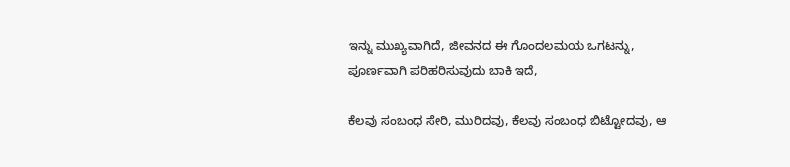ಇನ್ನು ಮುಖ್ಯವಾಗಿದೆ, ಜೀವನದ ಈ ಗೊಂದಲಮಯ ಒಗಟನ್ನು,
ಪೂರ್ಣವಾಗಿ ಪರಿಹರಿಸುವುದು ಬಾಕಿ ಇದೆ,

ಕೆಲವು ಸಂಬಂಧ ಸೇರಿ, ಮುರಿದವು, ಕೆಲವು ಸಂಬಂಧ ಬಿಟ್ಟೋದವು, ಆ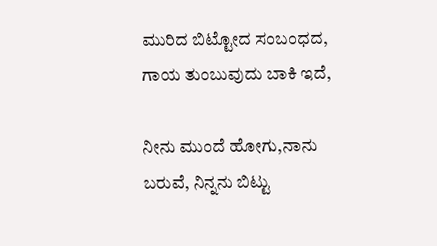ಮುರಿದ ಬಿಟ್ಟೋದ ಸಂಬಂಧದ,
ಗಾಯ ತುಂಬುವುದು ಬಾಕಿ ಇದೆ,

ನೀನು ಮುಂದೆ ಹೋಗು,ನಾನು ಬರುವೆ, ನಿನ್ನನು ಬಿಟ್ಟು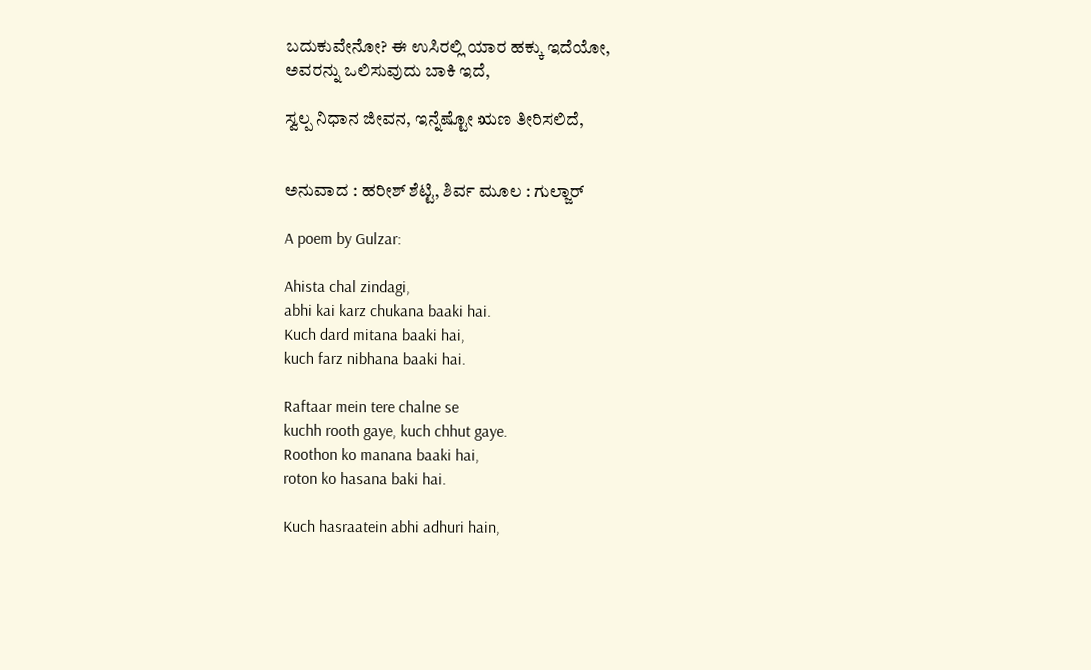ಬದುಕುವೇನೋ? ಈ ಉಸಿರಲ್ಲಿ ಯಾರ ಹಕ್ಕು ಇದೆಯೋ,
ಅವರನ್ನು ಒಲಿಸುವುದು ಬಾಕಿ ಇದೆ,

ಸ್ವಲ್ಪ ನಿಧಾನ ಜೀವನ, ಇನ್ನೆಷ್ಟೋ ಋಣ ತೀರಿಸಲಿದೆ,


ಅನುವಾದ : ಹರೀಶ್ ಶೆಟ್ಟಿ, ಶಿರ್ವ ಮೂಲ : ಗುಲ್ಜಾರ್

A poem by Gulzar:

Ahista chal zindagi,
abhi kai karz chukana baaki hai.
Kuch dard mitana baaki hai,
kuch farz nibhana baaki hai.

Raftaar mein tere chalne se
kuchh rooth gaye, kuch chhut gaye.
Roothon ko manana baaki hai,
roton ko hasana baki hai.

Kuch hasraatein abhi adhuri hain,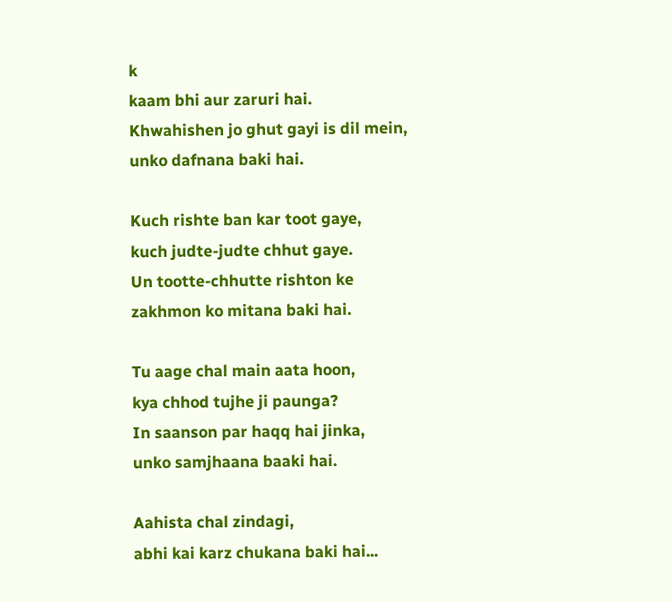k
kaam bhi aur zaruri hai.
Khwahishen jo ghut gayi is dil mein,
unko dafnana baki hai.

Kuch rishte ban kar toot gaye,
kuch judte-judte chhut gaye.
Un tootte-chhutte rishton ke
zakhmon ko mitana baki hai.

Tu aage chal main aata hoon,
kya chhod tujhe ji paunga?
In saanson par haqq hai jinka,
unko samjhaana baaki hai.

Aahista chal zindagi,
abhi kai karz chukana baki hai...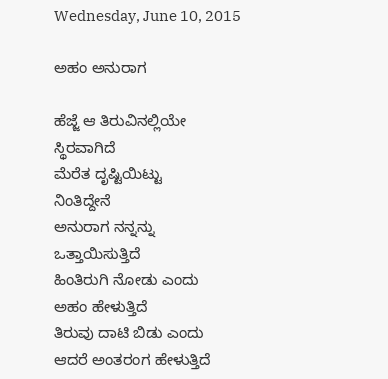Wednesday, June 10, 2015

ಅಹಂ ಅನುರಾಗ

ಹೆಜ್ಜೆ ಆ ತಿರುವಿನಲ್ಲಿಯೇ
ಸ್ಥಿರವಾಗಿದೆ
ಮೆರೆತ ದೃಷ್ಟಿಯಿಟ್ಟು
ನಿಂತಿದ್ದೇನೆ
ಅನುರಾಗ ನನ್ನನ್ನು
ಒತ್ತಾಯಿಸುತ್ತಿದೆ
ಹಿಂತಿರುಗಿ ನೋಡು ಎಂದು
ಅಹಂ ಹೇಳುತ್ತಿದೆ
ತಿರುವು ದಾಟಿ ಬಿಡು ಎಂದು
ಆದರೆ ಅಂತರಂಗ ಹೇಳುತ್ತಿದೆ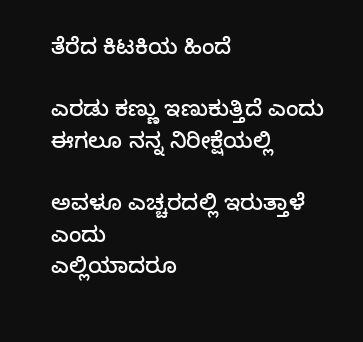ತೆರೆದ ಕಿಟಕಿಯ ಹಿಂದೆ

ಎರಡು ಕಣ್ಣು ಇಣುಕುತ್ತಿದೆ ಎಂದು
ಈಗಲೂ ನನ್ನ ನಿರೀಕ್ಷೆಯಲ್ಲಿ

ಅವಳೂ ಎಚ್ಚರದಲ್ಲಿ ಇರುತ್ತಾಳೆ ಎಂದು
ಎಲ್ಲಿಯಾದರೂ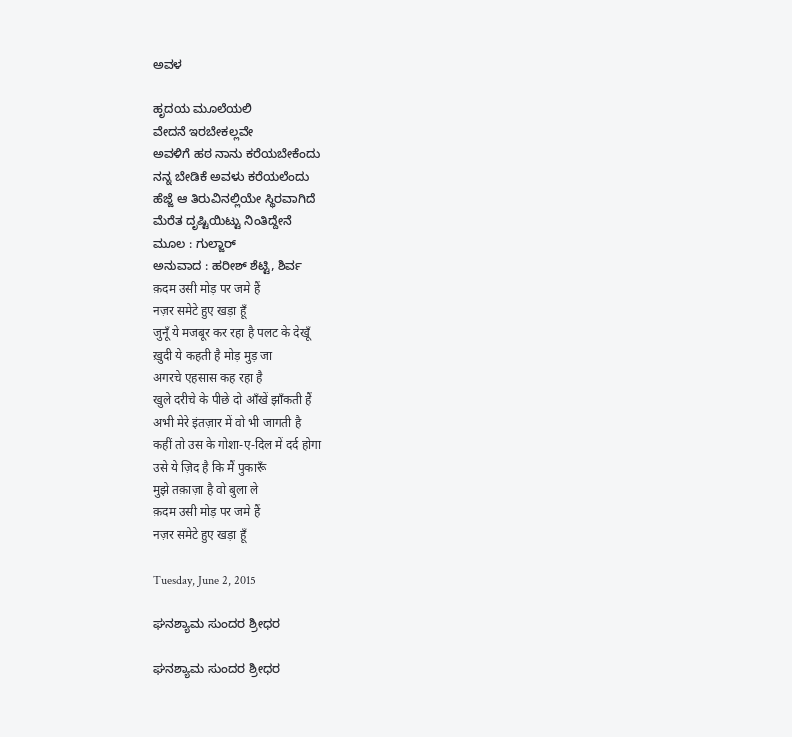ಅವಳ

ಹೃದಯ ಮೂಲೆಯಲಿ
ವೇದನೆ ಇರಬೇಕಲ್ಲವೇ
ಅವಳಿಗೆ ಹಠ ನಾನು ಕರೆಯಬೇಕೆಂದು
ನನ್ನ ಬೇಡಿಕೆ ಅವಳು ಕರೆಯಲೆಂದು
ಹೆಜ್ಜೆ ಆ ತಿರುವಿನಲ್ಲಿಯೇ ಸ್ಥಿರವಾಗಿದೆ
ಮೆರೆತ ದೃಷ್ಟಿಯಿಟ್ಟು ನಿಂತಿದ್ದೇನೆ
ಮೂಲ : ಗುಲ್ಜಾರ್
ಅನುವಾದ : ಹರೀಶ್ ಶೆಟ್ಟಿ, ಶಿರ್ವ
क़दम उसी मोड़ पर जमे हैं
नज़र समेटे हुए खड़ा हूँ
जुनूँ ये मजबूर कर रहा है पलट के देखूँ
ख़ुदी ये कहती है मोड़ मुड़ जा
अगरचे एहसास कह रहा है
खुले दरीचे के पीछे दो आँखें झाँकती हैं
अभी मेरे इंतज़ार में वो भी जागती है
कहीं तो उस के गोशा-ए-दिल में दर्द होगा
उसे ये ज़िद है कि मैं पुकारूँ
मुझे तक़ाज़ा है वो बुला ले
क़दम उसी मोड़ पर जमे हैं
नज़र समेटे हुए खड़ा हूँ

Tuesday, June 2, 2015

ಘನಶ್ಯಾಮ ಸುಂದರ ಶ್ರೀಧರ

ಘನಶ್ಯಾಮ ಸುಂದರ ಶ್ರೀಧರ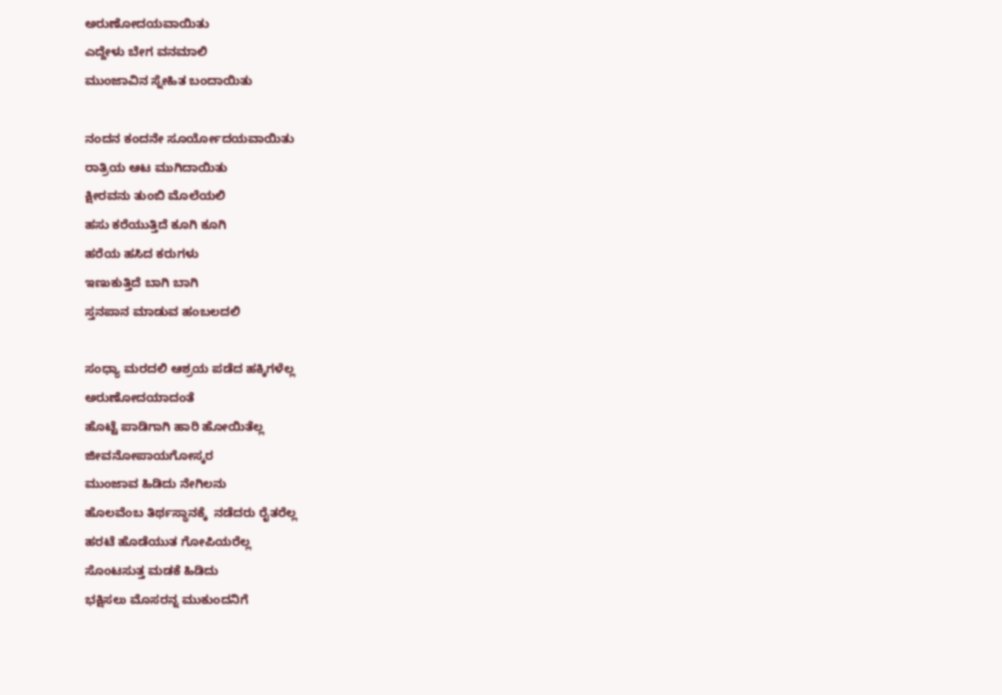ಅರುಣೋದಯವಾಯಿತು
ಎದ್ದೇಳು ಬೇಗ ವನಮಾಲಿ
ಮುಂಜಾವಿನ ಸ್ನೇಹಿತ ಬಂದಾಯಿತು

ನಂದನ ಕಂದನೇ ಸೂರ್ಯೋದಯವಾಯಿತು
ರಾತ್ರಿಯ ಆಟ ಮುಗಿದಾಯಿತು
ಕ್ಷೀರವನು ತುಂಬಿ ಮೊಲೆಯಲಿ
ಹಸು ಕರೆಯುತ್ತಿದೆ ಕೂಗಿ ಕೂಗಿ
ಹರೆಯ ಹಸಿದ ಕರುಗಳು
ಇಣುಕುತ್ತಿದೆ ಬಾಗಿ ಬಾಗಿ
ಸ್ತನಪಾನ ಮಾಡುವ ಹಂಬಲದಲಿ

ಸಂಧ್ಯಾ ಮರದಲಿ ಆಶ್ರಯ ಪಡೆದ ಹಕ್ಕಿಗಳೆಲ್ಲ
ಅರುಣೋದಯಾದಂತೆ
ಹೊಟ್ಟೆ ಪಾಡಿಗಾಗಿ ಹಾರಿ ಹೋಯಿತೆಲ್ಲ
ಜೀವನೋಪಾಯಗೋಸ್ಕರ
ಮುಂಜಾವ ಹಿಡಿದು ನೇಗಿಲನು
ಹೊಲವೆಂಬ ತಿರ್ಥಸ್ಥಾನಕ್ಕೆ  ನಡೆದರು ರೈತರೆಲ್ಲ
ಹರಟೆ ಹೊಡೆಯುತ ಗೋಪಿಯರೆಲ್ಲ
ಸೊಂಟಸುತ್ತ ಮಡಕೆ ಹಿಡಿದು
ಭಕ್ಷಿಸಲು ಮೊಸರನ್ನ ಮುಕುಂದನಿಗೆ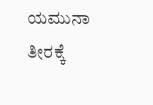ಯಮುನಾ ತೀರಕ್ಕೆ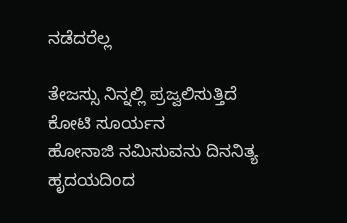ನಡೆದರೆಲ್ಲ

ತೇಜಸ್ಸು ನಿನ್ನಲ್ಲಿ ಪ್ರಜ್ವಲಿಸುತ್ತಿದೆ
ಕೋಟಿ ಸೂರ್ಯನ
ಹೋನಾಜಿ ನಮಿಸುವನು ದಿನನಿತ್ಯ
ಹೃದಯದಿಂದ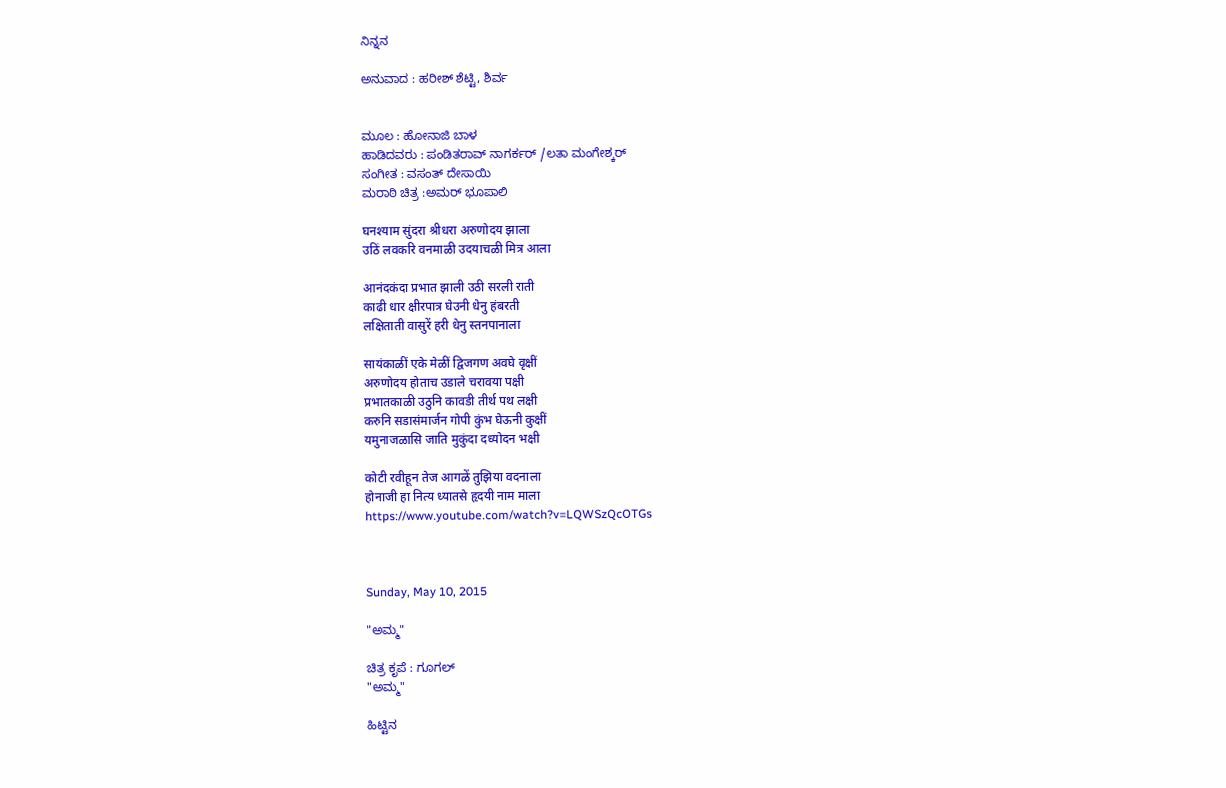ನಿನ್ನನ

ಅನುವಾದ : ಹರೀಶ್ ಶೆಟ್ಟಿ, ಶಿರ್ವ


ಮೂಲ : ಹೋನಾಜಿ ಬಾಳ
ಹಾಡಿದವರು : ಪಂಡಿತರಾವ್ ನಾಗರ್ಕರ್ /ಲತಾ ಮಂಗೇಶ್ಕರ್
ಸಂಗೀತ : ವಸಂತ್ ದೇಸಾಯಿ
ಮರಾಠಿ ಚಿತ್ರ :ಅಮರ್ ಭೂಪಾಲಿ

घनश्याम सुंदरा श्रीधरा अरुणोदय झाला
उठिं लवकरि वनमाळी उदयाचळी मित्र आला

आनंदकंदा प्रभात झाली उठी सरली राती
काढी धार क्षीरपात्र घेउनी धेनु हंबरती
लक्षिताती वासुरें हरी धेनु स्तनपानाला

सायंकाळीं एके मेळीं द्विजगण अवघे वृक्षीं
अरुणोदय होताच उडाले चरावया पक्षी
प्रभातकाळी उठुनि कावडी तीर्थ पथ लक्षी
करुनि सडासंमार्जन गोपी कुंभ घेऊनी कुक्षीं
यमुनाजळासि जाति मुकुंदा दध्योदन भक्षी

कोटी रवीहून तेज आगळें तुझिया वदनाला
होनाजी हा नित्य ध्यातसे हृदयी नाम माला
https://www.youtube.com/watch?v=LQWSzQcOTGs



Sunday, May 10, 2015

"ಅಮ್ಮ"

ಚಿತ್ರ ಕೃಪೆ : ಗೂಗಲ್
"ಅಮ್ಮ"

ಹಿಟ್ಟಿನ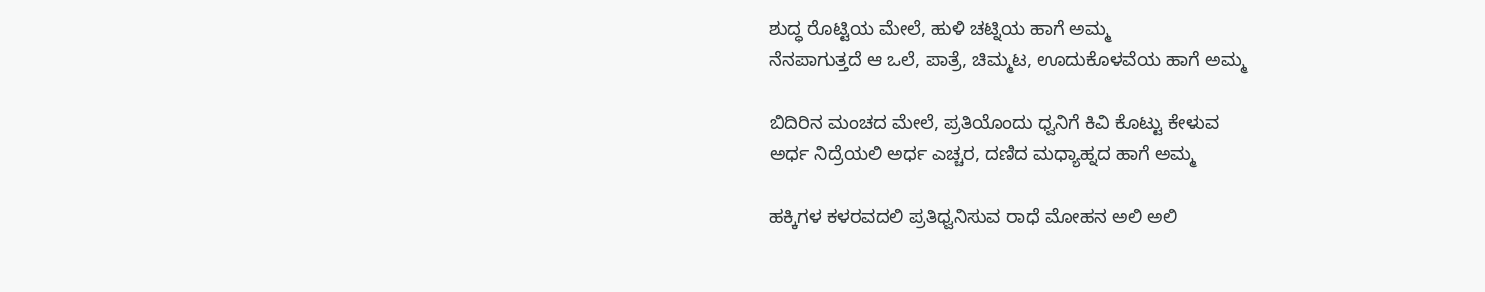ಶುದ್ಧ ರೊಟ್ಟಿಯ ಮೇಲೆ, ಹುಳಿ ಚಟ್ನಿಯ ಹಾಗೆ ಅಮ್ಮ
ನೆನಪಾಗುತ್ತದೆ ಆ ಒಲೆ, ಪಾತ್ರೆ, ಚಿಮ್ಮಟ, ಊದುಕೊಳವೆಯ ಹಾಗೆ ಅಮ್ಮ

ಬಿದಿರಿನ ಮಂಚದ ಮೇಲೆ, ಪ್ರತಿಯೊಂದು ಧ್ವನಿಗೆ ಕಿವಿ ಕೊಟ್ಟು ಕೇಳುವ
ಅರ್ಧ ನಿದ್ರೆಯಲಿ ಅರ್ಧ ಎಚ್ಚರ, ದಣಿದ ಮಧ್ಯಾಹ್ನದ ಹಾಗೆ ಅಮ್ಮ

ಹಕ್ಕಿಗಳ ಕಳರವದಲಿ ಪ್ರತಿಧ್ವನಿಸುವ ರಾಧೆ ಮೋಹನ ಅಲಿ ಅಲಿ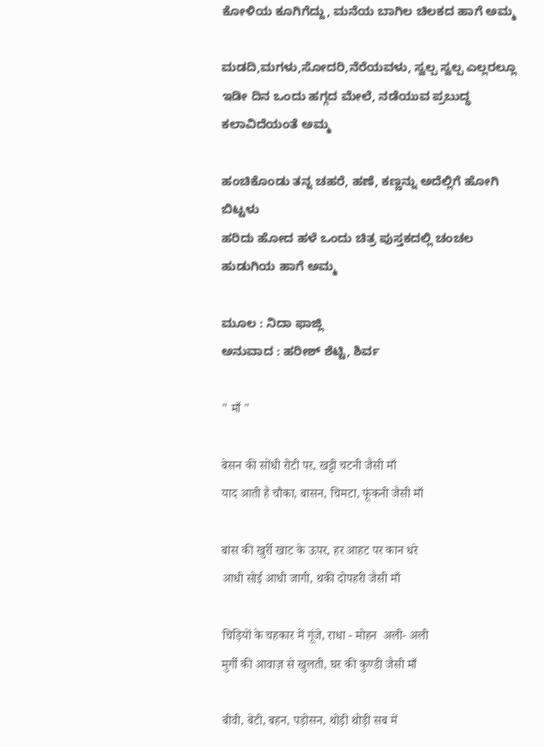ಕೋಳಿಯ ಕೂಗಿಗೆದ್ದು, ಮನೆಯ ಬಾಗಿಲ ಚಿಲಕದ ಹಾಗೆ ಅಮ್ಮ

ಮಡದಿ,ಮಗಳು,ಸೋದರಿ,ನೆರೆಯವಳು, ಸ್ವಲ್ಪ ಸ್ವಲ್ಪ ಎಲ್ಲರಲ್ಲೂ
ಇಡೀ ದಿನ ಒಂದು ಹಗ್ಗದ ಮೇಲೆ, ನಡೆಯುವ ಪ್ರಬುದ್ಧ ಕಲಾವಿದೆಯಂತೆ ಅಮ್ಮ

ಹಂಚಿಕೊಂಡು ತನ್ನ ಚಹರೆ, ಹಣೆ, ಕಣ್ಣನ್ನು ಅದೆಲ್ಲಿಗೆ ಹೋಗಿ ಬಿಟ್ಟಳು
ಹರಿದು ಹೋದ ಹಳೆ ಒಂದು ಚಿತ್ರ ಪುಸ್ತಕದಲ್ಲಿ ಚಂಚಲ ಹುಡುಗಿಯ ಹಾಗೆ ಅಮ್ಮ

ಮೂಲ : ನಿದಾ ಫಾಜ್ಲಿ
ಅನುವಾದ : ಹರೀಶ್ ಶೆಟ್ಟಿ, ಶಿರ್ವ

" माँ "

बेसन की सोंधी रोटी पर, खट्टी चटनी जैसी माँ
याद आती है चौका, बासन, चिमटा, फूंकनी जैसी माँ

बांस की खुर्री खाट के ऊपर, हर आहट पर कान धरे
आधी सोई आधी जागी, थकी दोपहरी जैसी माँ

चिड़ियों के चहकार में गूंजे, राधा - मोहन  अली- अली
मुर्गी की आवाज़ से खुलती, घर की कुण्डी जैसी माँ

बीवी, बेटी, बहन, पड़ोसन, थोड़ी थोड़ी सब में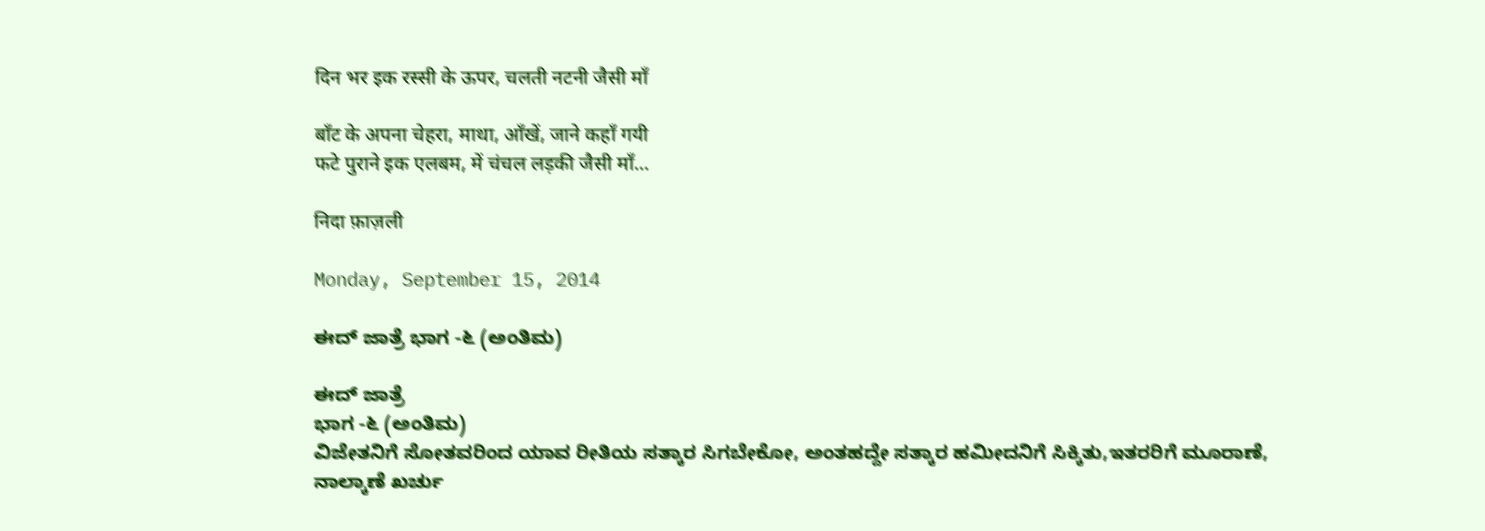दिन भर इक रस्सी के ऊपर, चलती नटनी जैसी माँ

बाँट के अपना चेहरा, माथा, आँखें, जाने कहाँ गयी
फटे पुराने इक एलबम, में चंचल लड़की जैसी माँ...

निदा फ़ाज़ली

Monday, September 15, 2014

ಈದ್ ಜಾತ್ರೆ ಭಾಗ -೬ (ಅಂತಿಮ)

ಈದ್ ಜಾತ್ರೆ
ಭಾಗ -೬ (ಅಂತಿಮ)
ವಿಜೇತನಿಗೆ ಸೋತವರಿಂದ ಯಾವ ರೀತಿಯ ಸತ್ಕಾರ ಸಿಗಬೇಕೋ, ಅಂತಹದ್ದೇ ಸತ್ಕಾರ ಹಮೀದನಿಗೆ ಸಿಕ್ಕಿತು,ಇತರರಿಗೆ ಮೂರಾಣೆ, ನಾಲ್ಕಾಣೆ ಖರ್ಚು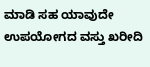ಮಾಡಿ ಸಹ ಯಾವುದೇ ಉಪಯೋಗದ ವಸ್ತು ಖರೀದಿ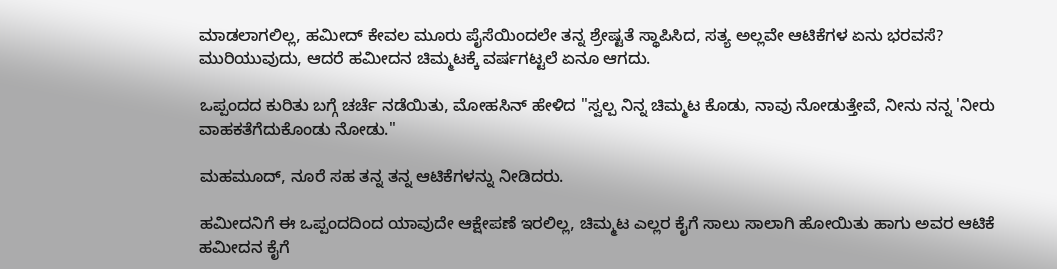ಮಾಡಲಾಗಲಿಲ್ಲ, ಹಮೀದ್ ಕೇವಲ ಮೂರು ಪೈಸೆಯಿಂದಲೇ ತನ್ನ ಶ್ರೇಷ್ಟತೆ ಸ್ಥಾಪಿಸಿದ, ಸತ್ಯ ಅಲ್ಲವೇ ಆಟಿಕೆಗಳ ಏನು ಭರವಸೆ? ಮುರಿಯುವುದು, ಆದರೆ ಹಮೀದನ ಚಿಮ್ಮಟಕ್ಕೆ ವರ್ಷಗಟ್ಟಲೆ ಏನೂ ಆಗದು.

ಒಪ್ಪಂದದ ಕುರಿತು ಬಗ್ಗೆ ಚರ್ಚೆ ನಡೆಯಿತು, ಮೋಹಸಿನ್ ಹೇಳಿದ "ಸ್ವಲ್ಪ ನಿನ್ನ ಚಿಮ್ಮಟ ಕೊಡು, ನಾವು ನೋಡುತ್ತೇವೆ, ನೀನು ನನ್ನ 'ನೀರು ವಾಹಕತೆಗೆದುಕೊಂಡು ನೋಡು."

ಮಹಮೂದ್, ನೂರೆ ಸಹ ತನ್ನ ತನ್ನ ಆಟಿಕೆಗಳನ್ನು ನೀಡಿದರು.

ಹಮೀದನಿಗೆ ಈ ಒಪ್ಪಂದದಿಂದ ಯಾವುದೇ ಆಕ್ಷೇಪಣೆ ಇರಲಿಲ್ಲ, ಚಿಮ್ಮಟ ಎಲ್ಲರ ಕೈಗೆ ಸಾಲು ಸಾಲಾಗಿ ಹೋಯಿತು ಹಾಗು ಅವರ ಆಟಿಕೆ ಹಮೀದನ ಕೈಗೆ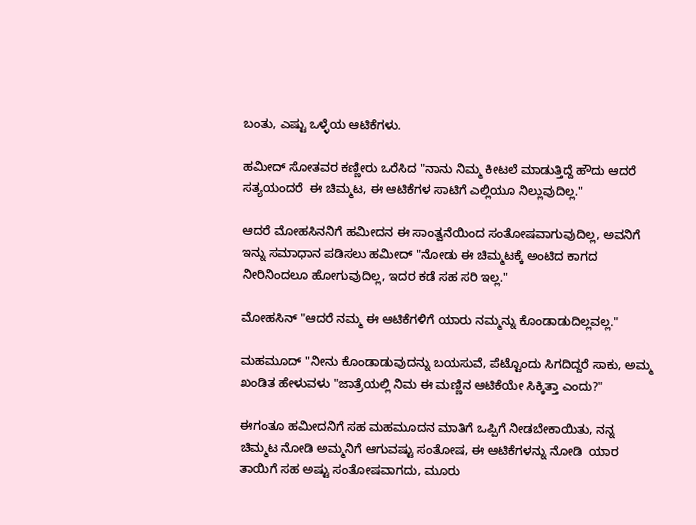ಬಂತು, ಎಷ್ಟು ಒಳ್ಳೆಯ ಆಟಿಕೆಗಳು.

ಹಮೀದ್ ಸೋತವರ ಕಣ್ಣೀರು ಒರೆಸಿದ "ನಾನು ನಿಮ್ಮ ಕೀಟಲೆ ಮಾಡುತ್ತಿದ್ದೆ ಹೌದು ಆದರೆ  ಸತ್ಯಯಂದರೆ  ಈ ಚಿಮ್ಮಟ, ಈ ಆಟಿಕೆಗಳ ಸಾಟಿಗೆ ಎಲ್ಲಿಯೂ ನಿಲ್ಲುವುದಿಲ್ಲ."

ಆದರೆ ಮೋಹಸಿನನಿಗೆ ಹಮೀದನ ಈ ಸಾಂತ್ವನೆಯಿಂದ ಸಂತೋಷವಾಗುವುದಿಲ್ಲ, ಅವನಿಗೆ ಇನ್ನು ಸಮಾಧಾನ ಪಡಿಸಲು ಹಮೀದ್ "ನೋಡು ಈ ಚಿಮ್ಮಟಕ್ಕೆ ಅಂಟಿದ ಕಾಗದ ನೀರಿನಿಂದಲೂ ಹೋಗುವುದಿಲ್ಲ, ಇದರ ಕಡೆ ಸಹ ಸರಿ ಇಲ್ಲ."

ಮೋಹಸಿನ್ "ಆದರೆ ನಮ್ಮ ಈ ಆಟಿಕೆಗಳಿಗೆ ಯಾರು ನಮ್ಮನ್ನು ಕೊಂಡಾಡುದಿಲ್ಲವಲ್ಲ."

ಮಹಮೂದ್ "ನೀನು ಕೊಂಡಾಡುವುದನ್ನು ಬಯಸುವೆ, ಪೆಟ್ಟೊಂದು ಸಿಗದಿದ್ದರೆ ಸಾಕು, ಅಮ್ಮ ಖಂಡಿತ ಹೇಳುವಳು "ಜಾತ್ರೆಯಲ್ಲಿ ನಿಮ ಈ ಮಣ್ಣಿನ ಆಟಿಕೆಯೇ ಸಿಕ್ಕಿತ್ತಾ ಎಂದು?"

ಈಗಂತೂ ಹಮೀದನಿಗೆ ಸಹ ಮಹಮೂದನ ಮಾತಿಗೆ ಒಪ್ಪಿಗೆ ನೀಡಬೇಕಾಯಿತು, ನನ್ನ ಚಿಮ್ಮಟ ನೋಡಿ ಅಮ್ಮನಿಗೆ ಆಗುವಷ್ಟು ಸಂತೋಷ, ಈ ಆಟಿಕೆಗಳನ್ನು ನೋಡಿ  ಯಾರ ತಾಯಿಗೆ ಸಹ ಅಷ್ಟು ಸಂತೋಷವಾಗದು, ಮೂರು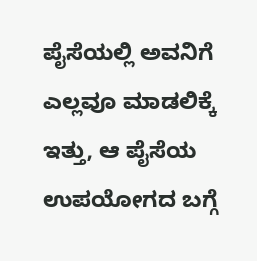ಪೈಸೆಯಲ್ಲಿ ಅವನಿಗೆ ಎಲ್ಲವೂ ಮಾಡಲಿಕ್ಕೆ ಇತ್ತು, ಆ ಪೈಸೆಯ ಉಪಯೋಗದ ಬಗ್ಗೆ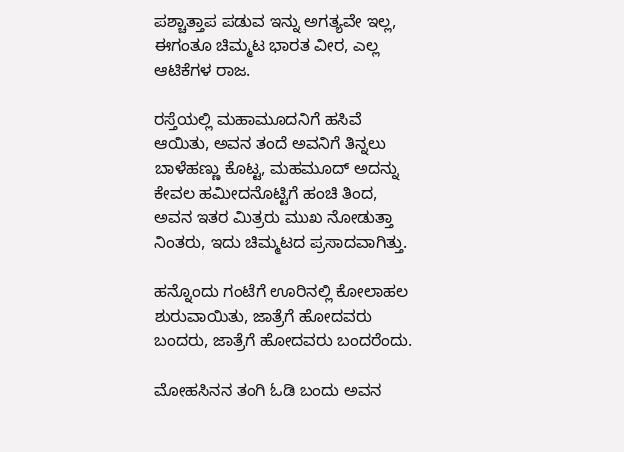ಪಶ್ಚಾತ್ತಾಪ ಪಡುವ ಇನ್ನು ಅಗತ್ಯವೇ ಇಲ್ಲ, ಈಗಂತೂ ಚಿಮ್ಮಟ ಭಾರತ ವೀರ, ಎಲ್ಲ ಆಟಿಕೆಗಳ ರಾಜ.

ರಸ್ತೆಯಲ್ಲಿ ಮಹಾಮೂದನಿಗೆ ಹಸಿವೆ ಆಯಿತು, ಅವನ ತಂದೆ ಅವನಿಗೆ ತಿನ್ನಲು ಬಾಳೆಹಣ್ಣು ಕೊಟ್ಟ, ಮಹಮೂದ್ ಅದನ್ನು ಕೇವಲ ಹಮೀದನೊಟ್ಟಿಗೆ ಹಂಚಿ ತಿಂದ, ಅವನ ಇತರ ಮಿತ್ರರು ಮುಖ ನೋಡುತ್ತಾ ನಿಂತರು, ಇದು ಚಿಮ್ಮಟದ ಪ್ರಸಾದವಾಗಿತ್ತು.

ಹನ್ನೊಂದು ಗಂಟೆಗೆ ಊರಿನಲ್ಲಿ ಕೋಲಾಹಲ ಶುರುವಾಯಿತು, ಜಾತ್ರೆಗೆ ಹೋದವರು ಬಂದರು, ಜಾತ್ರೆಗೆ ಹೋದವರು ಬಂದರೆಂದು.

ಮೋಹಸಿನನ ತಂಗಿ ಓಡಿ ಬಂದು ಅವನ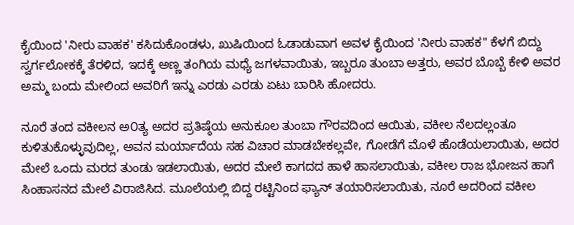ಕೈಯಿಂದ 'ನೀರು ವಾಹಕ' ಕಸಿದುಕೊಂಡಳು, ಖುಷಿಯಿಂದ ಓಡಾಡುವಾಗ ಅವಳ ಕೈಯಿಂದ 'ನೀರು ವಾಹಕ" ಕೆಳಗೆ ಬಿದ್ದು ಸ್ವರ್ಗಲೋಕಕ್ಕೆ ತೆರಳಿದ, ಇದಕ್ಕೆ ಅಣ್ಣ ತಂಗಿಯ ಮಧ್ಯೆ ಜಗಳವಾಯಿತು, ಇಬ್ಬರೂ ತುಂಬಾ ಅತ್ತರು, ಅವರ ಬೊಬ್ಬೆ ಕೇಳಿ ಅವರ ಅಮ್ಮ ಬಂದು ಮೇಲಿಂದ ಅವರಿಗೆ ಇನ್ನು ಎರಡು ಎರಡು ಏಟು ಬಾರಿಸಿ ಹೋದರು.

ನೂರೆ ತಂದ ವಕೀಲನ ಅ೦ತ್ಯ ಅದರ ಪ್ರತಿಷ್ಠೆಯ ಅನುಕೂಲ ತುಂಬಾ ಗೌರವದಿಂದ ಆಯಿತು, ವಕೀಲ ನೆಲದಲ್ಲಂತೂ ಕುಳಿತುಕೊಳ್ಳುವುದಿಲ್ಲ, ಅವನ ಮರ್ಯಾದೆಯ ಸಹ ವಿಚಾರ ಮಾಡಬೇಕಲ್ಲವೇ, ಗೋಡೆಗೆ ಮೊಳೆ ಹೊಡೆಯಲಾಯಿತು, ಅದರ ಮೇಲೆ ಒಂದು ಮರದ ತುಂಡು ಇಡಲಾಯಿತು, ಅದರ ಮೇಲೆ ಕಾಗದದ ಹಾಳೆ ಹಾಸಲಾಯಿತು, ವಕೀಲ ರಾಜ ಭೋಜನ ಹಾಗೆ ಸಿಂಹಾಸನದ ಮೇಲೆ ವಿರಾಜಿಸಿದ. ಮೂಲೆಯಲ್ಲಿ ಬಿದ್ದ ರಟ್ಟಿನಿಂದ ಫ್ಯಾನ್ ತಯಾರಿಸಲಾಯಿತು, ನೂರೆ ಅದರಿಂದ ವಕೀಲ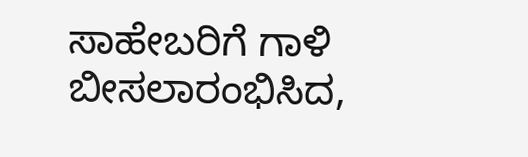ಸಾಹೇಬರಿಗೆ ಗಾಳಿ ಬೀಸಲಾರಂಭಿಸಿದ,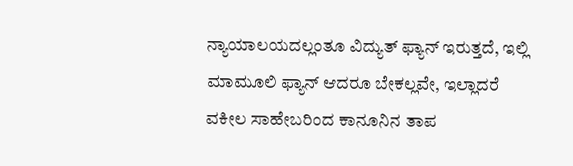ನ್ಯಾಯಾಲಯದಲ್ಲಂತೂ ವಿದ್ಯುತ್ ಫ್ಯಾನ್ ಇರುತ್ತದೆ, ಇಲ್ಲಿ ಮಾಮೂಲಿ ಫ್ಯಾನ್ ಆದರೂ ಬೇಕಲ್ಲವೇ, ಇಲ್ಲಾದರೆ ವಕೀಲ ಸಾಹೇಬರಿಂದ ಕಾನೂನಿನ ತಾಪ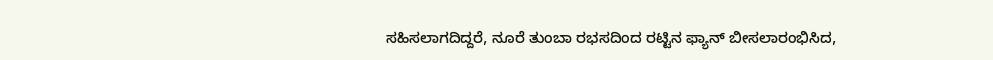ಸಹಿಸಲಾಗದಿದ್ದರೆ, ನೂರೆ ತುಂಬಾ ರಭಸದಿಂದ ರಟ್ಟಿನ ಫ್ಯಾನ್ ಬೀಸಲಾರಂಭಿಸಿದ,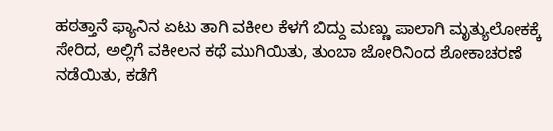ಹಠತ್ತಾನೆ ಫ್ಯಾನಿನ ಏಟು ತಾಗಿ ವಕೀಲ ಕೆಳಗೆ ಬಿದ್ದು ಮಣ್ಣು ಪಾಲಾಗಿ ಮೃತ್ಯುಲೋಕಕ್ಕೆ ಸೇರಿದ, ಅಲ್ಲಿಗೆ ವಕೀಲನ ಕಥೆ ಮುಗಿಯಿತು, ತುಂಬಾ ಜೋರಿನಿಂದ ಶೋಕಾಚರಣೆ ನಡೆಯಿತು, ಕಡೆಗೆ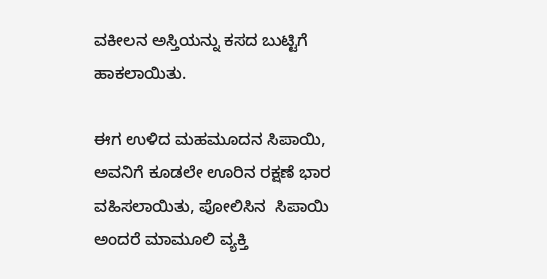ವಕೀಲನ ಅಸ್ತಿಯನ್ನು ಕಸದ ಬುಟ್ಟಿಗೆ ಹಾಕಲಾಯಿತು.

ಈಗ ಉಳಿದ ಮಹಮೂದನ ಸಿಪಾಯಿ, ಅವನಿಗೆ ಕೂಡಲೇ ಊರಿನ ರಕ್ಷಣೆ ಭಾರ ವಹಿಸಲಾಯಿತು, ಪೋಲಿಸಿನ  ಸಿಪಾಯಿ ಅಂದರೆ ಮಾಮೂಲಿ ವ್ಯಕ್ತಿ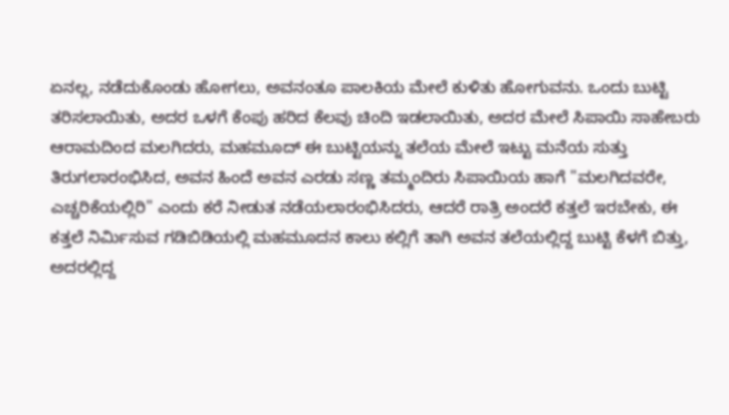ಏನಲ್ಲ, ನಡೆದುಕೊಂಡು ಹೋಗಲು, ಅವನಂತೂ ಪಾಲಕಿಯ ಮೇಲೆ ಕುಳಿತು ಹೋಗುವನು. ಒಂದು ಬುಟ್ಟಿ ತರಿಸಲಾಯಿತು, ಅದರ ಒಳಗೆ ಕೆಂಪು ಹರಿದ ಕೆಲವು ಚಿಂದಿ ಇಡಲಾಯಿತು, ಅದರ ಮೇಲೆ ಸಿಪಾಯಿ ಸಾಹೇಬರು ಆರಾಮದಿಂದ ಮಲಗಿದರು, ಮಹಮೂದ್ ಈ ಬುಟ್ಟಿಯನ್ನು ತಲೆಯ ಮೇಲೆ ಇಟ್ಟು ಮನೆಯ ಸುತ್ತು ತಿರುಗಲಾರಂಭಿಸಿದ, ಅವನ ಹಿಂದೆ ಅವನ ಎರಡು ಸಣ್ಣ ತಮ್ಮಂದಿರು ಸಿಪಾಯಿಯ ಹಾಗೆ "ಮಲಗಿದವರೇ, ಎಚ್ಚರಿಕೆಯಲ್ಲಿರಿ" ಎಂದು ಕರೆ ನೀಡುತ ನಡೆಯಲಾರಂಭಿಸಿದರು, ಆದರೆ ರಾತ್ರಿ ಅಂದರೆ ಕತ್ತಲೆ ಇರಬೇಕು, ಈ ಕತ್ತಲೆ ನಿರ್ಮಿಸುವ ಗಡಿಬಿಡಿಯಲ್ಲಿ ಮಹಮೂದನ ಕಾಲು ಕಲ್ಲಿಗೆ ತಾಗಿ ಅವನ ತಲೆಯಲ್ಲಿದ್ದ ಬುಟ್ಟಿ ಕೆಳಗೆ ಬಿತ್ತು, ಅದರಲ್ಲಿದ್ದ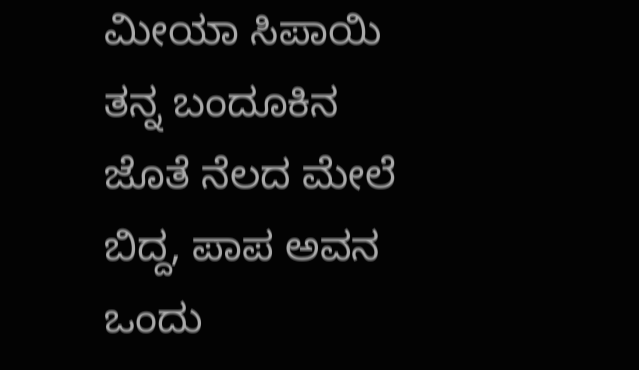ಮೀಯಾ ಸಿಪಾಯಿ ತನ್ನ ಬಂದೂಕಿನ ಜೊತೆ ನೆಲದ ಮೇಲೆ ಬಿದ್ದ, ಪಾಪ ಅವನ ಒಂದು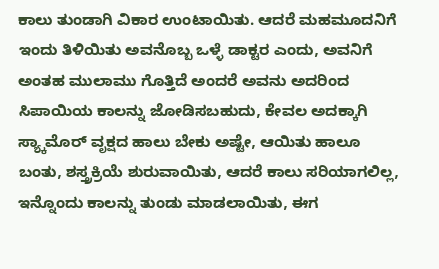ಕಾಲು ತುಂಡಾಗಿ ವಿಕಾರ ಉಂಟಾಯಿತು. ಆದರೆ ಮಹಮೂದನಿಗೆ ಇಂದು ತಿಳಿಯಿತು ಅವನೊಬ್ಬ ಒಳ್ಳೆ ಡಾಕ್ಟರ ಎಂದು, ಅವನಿಗೆ ಅಂತಹ ಮುಲಾಮು ಗೊತ್ತಿದೆ ಅಂದರೆ ಅವನು ಅದರಿಂದ ಸಿಪಾಯಿಯ ಕಾಲನ್ನು ಜೋಡಿಸಬಹುದು, ಕೇವಲ ಅದಕ್ಕಾಗಿ ಸ್ಯ್ಕಾಮೊರ್ ವೃಕ್ಷದ ಹಾಲು ಬೇಕು ಅಷ್ಟೇ, ಆಯಿತು ಹಾಲೂ ಬಂತು, ಶಸ್ತ್ರಕ್ರಿಯೆ ಶುರುವಾಯಿತು, ಆದರೆ ಕಾಲು ಸರಿಯಾಗಲಿಲ್ಲ, ಇನ್ನೊಂದು ಕಾಲನ್ನು ತುಂಡು ಮಾಡಲಾಯಿತು, ಈಗ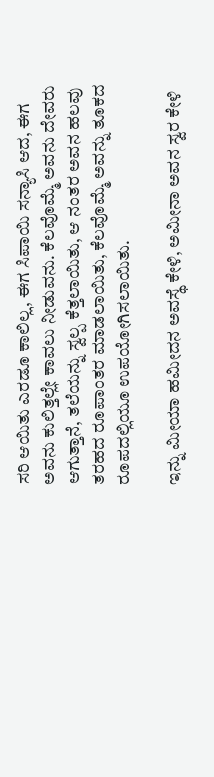ಸರಿ ಆಯಿತು ಎರಡೂ ಕಾಲಿಲ್ಲ, ಈಗ ಸಿಪಾಯಿ ಸನ್ಯಾಸಿ ಆದ, ಈಗ ಅವನು ಕುಲಿತ್ತಲ್ಲೇ ಕಾವಲು ನೀಡುವನು. ಕೆಲವೊಮ್ಮೆ ಅವನು ದೇವರು ಆಗುತ್ತಾನೆ, ತಲೆಯನ್ನು ಸ್ವಲ್ಪ ಕೆತ್ತಲಾಯಿತು, ಆ ನಂತರ ಅವನ ಹಲವು ತರಹದ ರೂಪಾಂತರ ಮಾಡಲಾಯಿತು, ಕೆಲವೊಮ್ಮೆ ಅವನ್ನು ತೂಕದ ರೂಪದಲ್ಲಿಯೂ ಉಪಯೋಗಿಸಲಾಯಿತು.

ಇನ್ನು ಮೀಯಾ ಹಮೀದನ ಅವಸ್ಥೆ ಕೇಳಿ, ಅಮೀನಾ ಅವನ ಸ್ವರ ಕೇಳಿ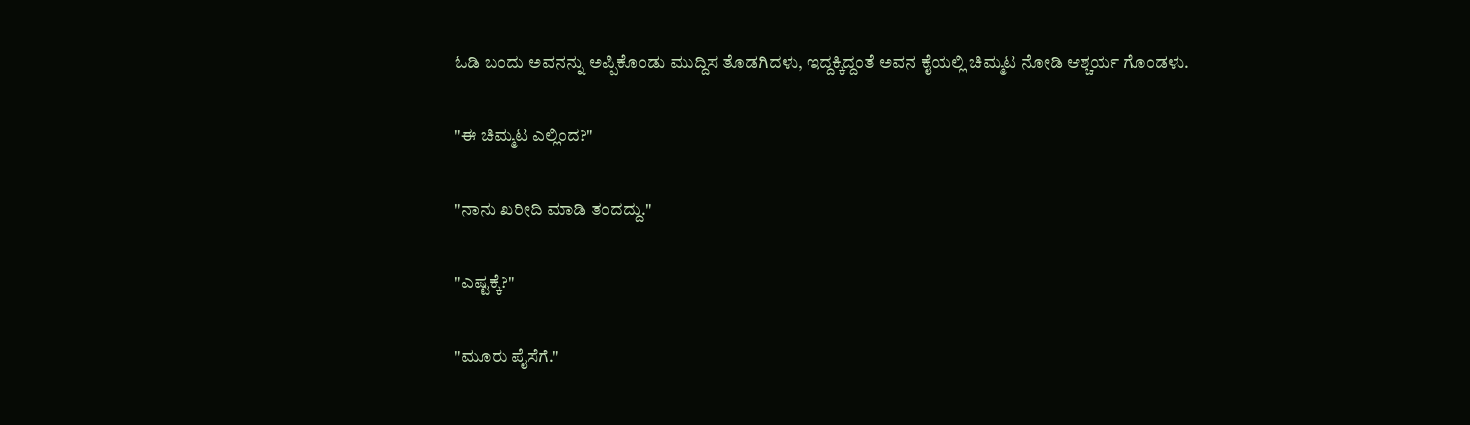ಓಡಿ ಬಂದು ಅವನನ್ನು ಅಪ್ಪಿಕೊಂಡು ಮುದ್ದಿಸ ತೊಡಗಿದಳು, ಇದ್ದಕ್ಕಿದ್ದಂತೆ ಅವನ ಕೈಯಲ್ಲಿ ಚಿಮ್ಮಟ ನೋಡಿ ಆಶ್ಚರ್ಯ ಗೊಂಡಳು.

"ಈ ಚಿಮ್ಮಟ ಎಲ್ಲಿಂದ?"

"ನಾನು ಖರೀದಿ ಮಾಡಿ ತಂದದ್ದು."

"ಎಷ್ಟಕ್ಕೆ?"

"ಮೂರು ಪೈಸೆಗೆ."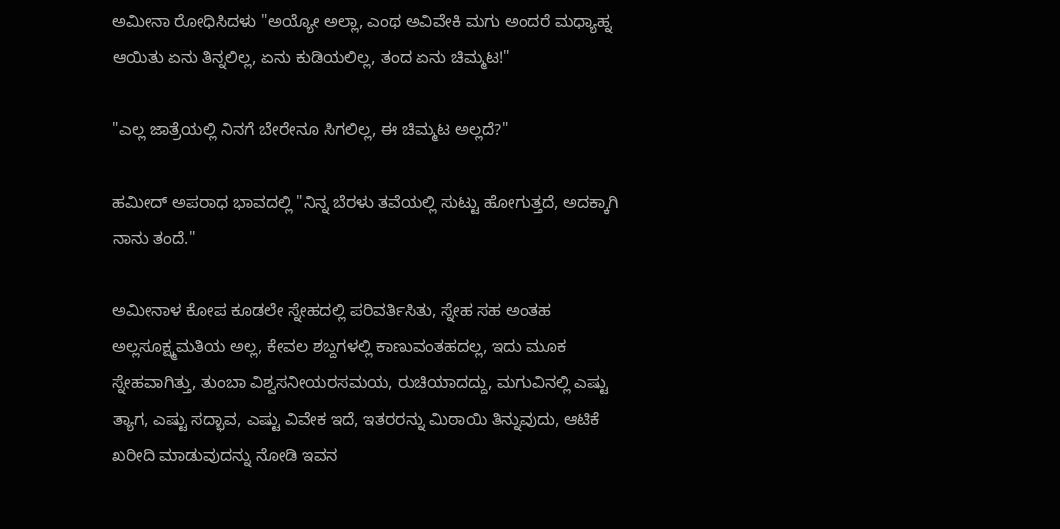ಅಮೀನಾ ರೋಧಿಸಿದಳು "ಅಯ್ಯೋ ಅಲ್ಲಾ, ಎಂಥ ಅವಿವೇಕಿ ಮಗು ಅಂದರೆ ಮಧ್ಯಾಹ್ನ ಆಯಿತು ಏನು ತಿನ್ನಲಿಲ್ಲ, ಏನು ಕುಡಿಯಲಿಲ್ಲ, ತಂದ ಏನು ಚಿಮ್ಮಟ!"

"ಎಲ್ಲ ಜಾತ್ರೆಯಲ್ಲಿ ನಿನಗೆ ಬೇರೇನೂ ಸಿಗಲಿಲ್ಲ, ಈ ಚಿಮ್ಮಟ ಅಲ್ಲದೆ?"

ಹಮೀದ್ ಅಪರಾಧ ಭಾವದಲ್ಲಿ "ನಿನ್ನ ಬೆರಳು ತವೆಯಲ್ಲಿ ಸುಟ್ಟು ಹೋಗುತ್ತದೆ, ಅದಕ್ಕಾಗಿ ನಾನು ತಂದೆ."

ಅಮೀನಾಳ ಕೋಪ ಕೂಡಲೇ ಸ್ನೇಹದಲ್ಲಿ ಪರಿವರ್ತಿಸಿತು, ಸ್ನೇಹ ಸಹ ಅಂತಹ ಅಲ್ಲಸೂಕ್ಷ್ಮಮತಿಯ ಅಲ್ಲ, ಕೇವಲ ಶಬ್ದಗಳಲ್ಲಿ ಕಾಣುವಂತಹದಲ್ಲ, ಇದು ಮೂಕ ಸ್ನೇಹವಾಗಿತ್ತು, ತುಂಬಾ ವಿಶ್ವಸನೀಯರಸಮಯ, ರುಚಿಯಾದದ್ದು, ಮಗುವಿನಲ್ಲಿ ಎಷ್ಟು ತ್ಯಾಗ, ಎಷ್ಟು ಸದ್ಭಾವ, ಎಷ್ಟು ವಿವೇಕ ಇದೆ, ಇತರರನ್ನು ಮಿಠಾಯಿ ತಿನ್ನುವುದು, ಆಟಿಕೆ ಖರೀದಿ ಮಾಡುವುದನ್ನು ನೋಡಿ ಇವನ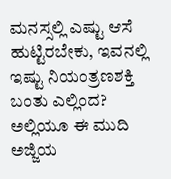ಮನಸ್ಸಲ್ಲಿ ಎಷ್ಟು ಆಸೆ ಹುಟ್ಟಿರಬೇಕು, ಇವನಲ್ಲಿ ಇಷ್ಟು ನಿಯಂತ್ರಣಶಕ್ತಿ ಬಂತು ಎಲ್ಲಿಂದ? ಅಲ್ಲಿಯೂ ಈ ಮುದಿ ಅಜ್ಜಿಯ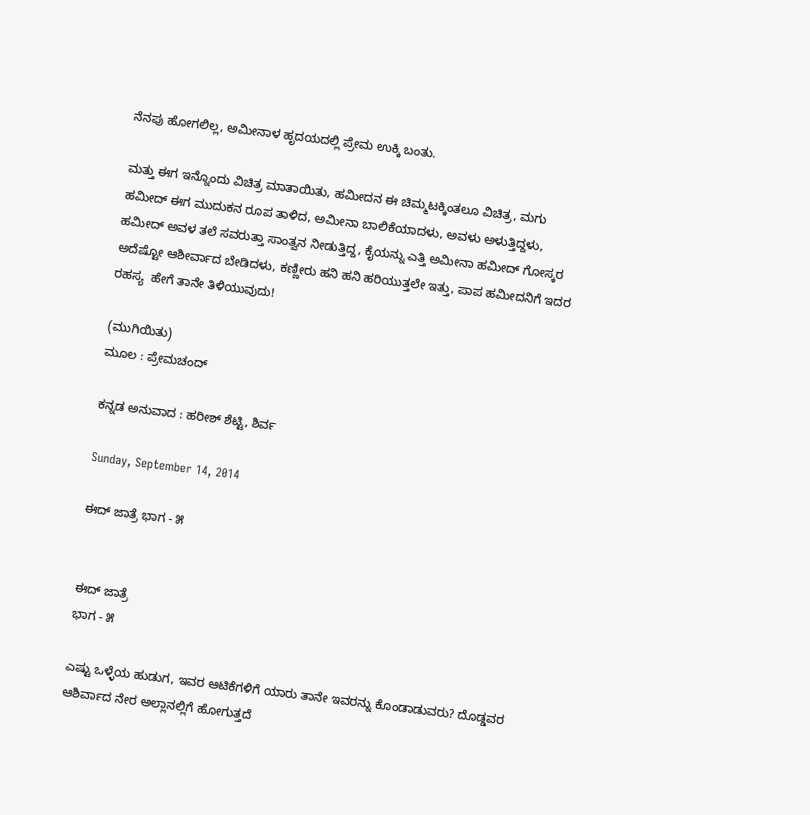ನೆನಪು ಹೋಗಲಿಲ್ಲ, ಅಮೀನಾಳ ಹೃದಯದಲ್ಲಿ ಪ್ರೇಮ ಉಕ್ಕಿ ಬಂತು.

ಮತ್ತು ಈಗ ಇನ್ನೊಂದು ವಿಚಿತ್ರ ಮಾತಾಯಿತು, ಹಮೀದನ ಈ ಚಿಮ್ಮಟಕ್ಕಿಂತಲೂ ವಿಚಿತ್ರ, ಮಗು ಹಮೀದ್ ಈಗ ಮುದುಕನ ರೂಪ ತಾಳಿದ, ಅಮೀನಾ ಬಾಲಿಕೆಯಾದಳು, ಅವಳು ಅಳುತ್ತಿದ್ದಳು, ಹಮೀದ್ ಅವಳ ತಲೆ ಸವರುತ್ತಾ ಸಾಂತ್ವನ ನೀಡುತ್ತಿದ್ದ, ಕೈಯನ್ನು ಎತ್ತಿ ಅಮೀನಾ ಹಮೀದ್ ಗೋಸ್ಕರ ಅದೆಷ್ಟೋ ಆಶೀರ್ವಾದ ಬೇಡಿದಳು, ಕಣ್ಣೀರು ಹನಿ ಹನಿ ಹರಿಯುತ್ತಲೇ ಇತ್ತು, ಪಾಪ ಹಮೀದನಿಗೆ ಇದರ ರಹಸ್ಯ  ಹೇಗೆ ತಾನೇ ತಿಳಿಯುವುದು!

(ಮುಗಿಯಿತು)
ಮೂಲ : ಪ್ರೇಮಚಂದ್

ಕನ್ನಡ ಅನುವಾದ : ಹರೀಶ್ ಶೆಟ್ಟಿ, ಶಿರ್ವ

Sunday, September 14, 2014

ಈದ್ ಜಾತ್ರೆ ಭಾಗ - ೫


ಈದ್ ಜಾತ್ರೆ
ಭಾಗ - ೫

ಎಷ್ಟು ಒಳ್ಳೆಯ ಹುಡುಗ, ಇವರ ಆಟಿಕೆಗಳಿಗೆ ಯಾರು ತಾನೇ ಇವರನ್ನು ಕೊಂಡಾಡುವರು? ದೊಡ್ಡವರ ಆಶಿರ್ವಾದ ನೇರ ಅಲ್ಲಾನಲ್ಲಿಗೆ ಹೋಗುತ್ತದೆ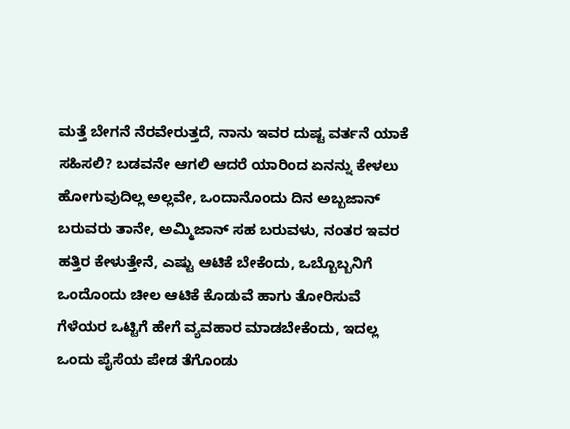ಮತ್ತೆ ಬೇಗನೆ ನೆರವೇರುತ್ತದೆ, ನಾನು ಇವರ ದುಷ್ಟ ವರ್ತನೆ ಯಾಕೆ ಸಹಿಸಲಿ? ಬಡವನೇ ಆಗಲಿ ಆದರೆ ಯಾರಿಂದ ಏನನ್ನು ಕೇಳಲು ಹೋಗುವುದಿಲ್ಲ ಅಲ್ಲವೇ, ಒಂದಾನೊಂದು ದಿನ ಅಬ್ಬಜಾನ್ ಬರುವರು ತಾನೇ, ಅಮ್ಮಿಜಾನ್ ಸಹ ಬರುವಳು, ನಂತರ ಇವರ ಹತ್ತಿರ ಕೇಳುತ್ತೇನೆ, ಎಷ್ಟು ಆಟಿಕೆ ಬೇಕೆಂದು, ಒಬ್ಬೊಬ್ಬನಿಗೆ ಒಂದೊಂದು ಚೀಲ ಆಟಿಕೆ ಕೊಡುವೆ ಹಾಗು ತೋರಿಸುವೆ ಗೆಳೆಯರ ಒಟ್ಟಿಗೆ ಹೇಗೆ ವ್ಯವಹಾರ ಮಾಡಬೇಕೆಂದು, ಇದಲ್ಲ ಒಂದು ಪೈಸೆಯ ಪೇಡ ತೆಗೊಂಡು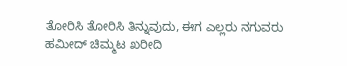ತೋರಿಸಿ ತೋರಿಸಿ ತಿನ್ನುವುದು, ಈಗ ಎಲ್ಲರು ನಗುವರು ಹಮೀದ್ ಚಿಮ್ಮಟ ಖರೀದಿ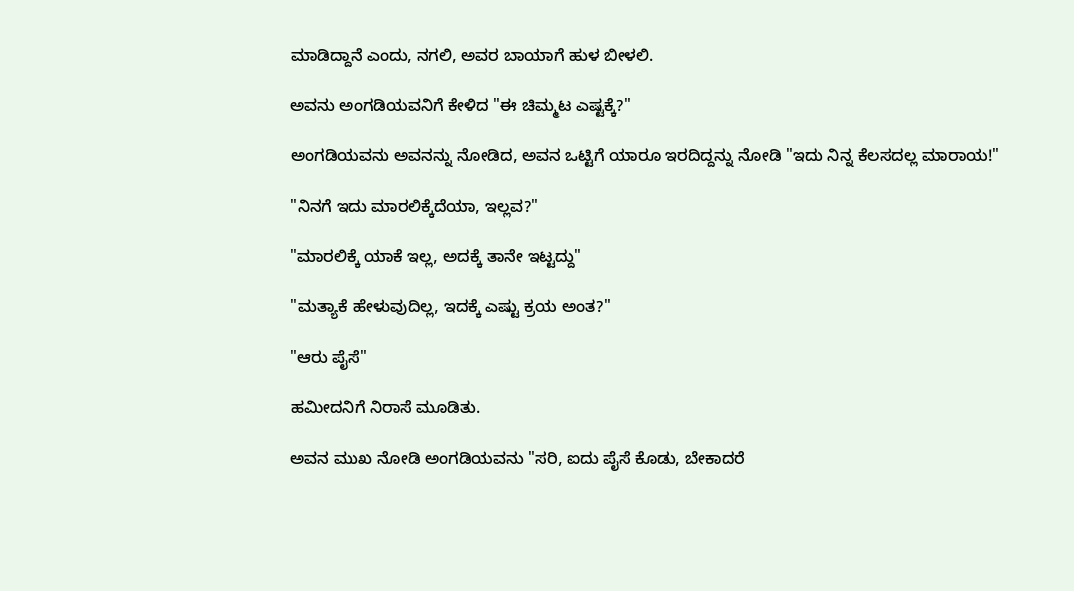ಮಾಡಿದ್ದಾನೆ ಎಂದು, ನಗಲಿ, ಅವರ ಬಾಯಾಗೆ ಹುಳ ಬೀಳಲಿ.

ಅವನು ಅಂಗಡಿಯವನಿಗೆ ಕೇಳಿದ "ಈ ಚಿಮ್ಮಟ ಎಷ್ಟಕ್ಕೆ?"

ಅಂಗಡಿಯವನು ಅವನನ್ನು ನೋಡಿದ, ಅವನ ಒಟ್ಟಿಗೆ ಯಾರೂ ಇರದಿದ್ದನ್ನು ನೋಡಿ "ಇದು ನಿನ್ನ ಕೆಲಸದಲ್ಲ ಮಾರಾಯ!"

"ನಿನಗೆ ಇದು ಮಾರಲಿಕ್ಕೆದೆಯಾ, ಇಲ್ಲವ?"

"ಮಾರಲಿಕ್ಕೆ ಯಾಕೆ ಇಲ್ಲ, ಅದಕ್ಕೆ ತಾನೇ ಇಟ್ಟದ್ದು"

"ಮತ್ಯಾಕೆ ಹೇಳುವುದಿಲ್ಲ, ಇದಕ್ಕೆ ಎಷ್ಟು ಕ್ರಯ ಅಂತ?"

"ಆರು ಪೈಸೆ"

ಹಮೀದನಿಗೆ ನಿರಾಸೆ ಮೂಡಿತು.

ಅವನ ಮುಖ ನೋಡಿ ಅಂಗಡಿಯವನು "ಸರಿ, ಐದು ಪೈಸೆ ಕೊಡು, ಬೇಕಾದರೆ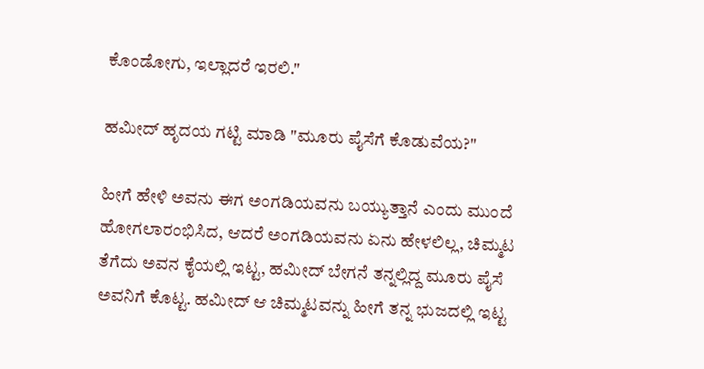ಕೊಂಡೋಗು, ಇಲ್ಲಾದರೆ ಇರಲಿ."

ಹಮೀದ್ ಹೃದಯ ಗಟ್ಟಿ ಮಾಡಿ "ಮೂರು ಪೈಸೆಗೆ ಕೊಡುವೆಯ?"

ಹೀಗೆ ಹೇಳಿ ಅವನು ಈಗ ಅಂಗಡಿಯವನು ಬಯ್ಯುತ್ತಾನೆ ಎಂದು ಮುಂದೆ ಹೋಗಲಾರಂಭಿಸಿದ, ಆದರೆ ಅಂಗಡಿಯವನು ಏನು ಹೇಳಲಿಲ್ಲ, ಚಿಮ್ಮಟ ತೆಗೆದು ಅವನ ಕೈಯಲ್ಲಿ ಇಟ್ಟ, ಹಮೀದ್ ಬೇಗನೆ ತನ್ನಲ್ಲಿದ್ದ ಮೂರು ಪೈಸೆ ಅವನಿಗೆ ಕೊಟ್ಟ. ಹಮೀದ್ ಆ ಚಿಮ್ಮಟವನ್ನು ಹೀಗೆ ತನ್ನ ಭುಜದಲ್ಲಿ ಇಟ್ಟ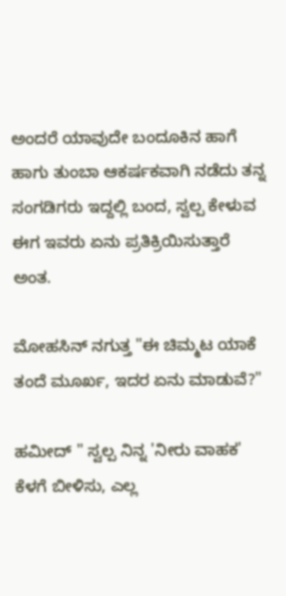ಅಂದರೆ ಯಾವುದೇ ಬಂದೂಕಿನ ಹಾಗೆ ಹಾಗು ತುಂಬಾ ಆಕರ್ಷಕವಾಗಿ ನಡೆದು ತನ್ನ ಸಂಗಡಿಗರು ಇದ್ದಲ್ಲಿ ಬಂದ, ಸ್ವಲ್ಪ ಕೇಳುವ ಈಗ ಇವರು ಏನು ಪ್ರತಿಕ್ರಿಯಿಸುತ್ತಾರೆ ಅಂತ.

ಮೋಹಸಿನ್ ನಗುತ್ತ "ಈ ಚಿಮ್ಮಟ ಯಾಕೆ ತಂದೆ ಮೂರ್ಖ, ಇದರ ಏನು ಮಾಡುವೆ?"

ಹಮೀದ್ " ಸ್ವಲ್ಪ ನಿನ್ನ 'ನೀರು ವಾಹಕ' ಕೆಳಗೆ ಬೀಳಿಸು, ಎಲ್ಲ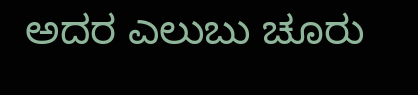ಅದರ ಎಲುಬು ಚೂರು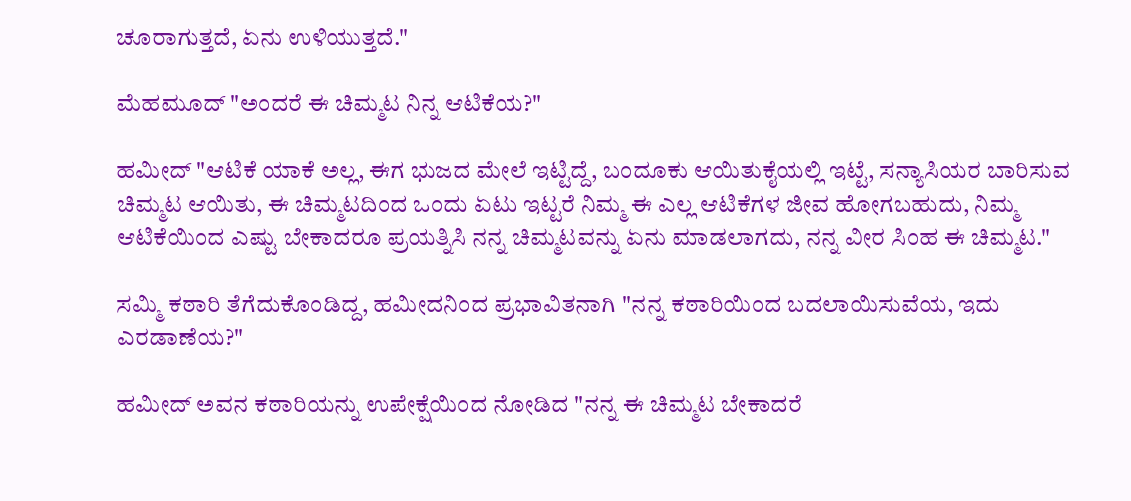ಚೂರಾಗುತ್ತದೆ, ಏನು ಉಳಿಯುತ್ತದೆ."

ಮೆಹಮೂದ್ "ಅಂದರೆ ಈ ಚಿಮ್ಮಟ ನಿನ್ನ ಆಟಿಕೆಯ?"

ಹಮೀದ್ "ಆಟಿಕೆ ಯಾಕೆ ಅಲ್ಲ, ಈಗ ಭುಜದ ಮೇಲೆ ಇಟ್ಟಿದ್ದೆ, ಬಂದೂಕು ಆಯಿತುಕೈಯಲ್ಲಿ ಇಟ್ಟೆ, ಸನ್ಯಾಸಿಯರ ಬಾರಿಸುವ ಚಿಮ್ಮಟ ಆಯಿತು, ಈ ಚಿಮ್ಮಟದಿಂದ ಒಂದು ಏಟು ಇಟ್ಟರೆ ನಿಮ್ಮ ಈ ಎಲ್ಲ ಆಟಿಕೆಗಳ ಜೀವ ಹೋಗಬಹುದು, ನಿಮ್ಮ ಆಟಿಕೆಯಿಂದ ಎಷ್ಟು ಬೇಕಾದರೂ ಪ್ರಯತ್ನಿಸಿ ನನ್ನ ಚಿಮ್ಮಟವನ್ನು ಏನು ಮಾಡಲಾಗದು, ನನ್ನ ವೀರ ಸಿಂಹ ಈ ಚಿಮ್ಮಟ."

ಸಮ್ಮಿ ಕಠಾರಿ ತೆಗೆದುಕೊಂಡಿದ್ದ, ಹಮೀದನಿಂದ ಪ್ರಭಾವಿತನಾಗಿ "ನನ್ನ ಕಠಾರಿಯಿಂದ ಬದಲಾಯಿಸುವೆಯ, ಇದು ಎರಡಾಣೆಯ?"

ಹಮೀದ್ ಅವನ ಕಠಾರಿಯನ್ನು ಉಪೇಕ್ಷೆಯಿಂದ ನೋಡಿದ "ನನ್ನ ಈ ಚಿಮ್ಮಟ ಬೇಕಾದರೆ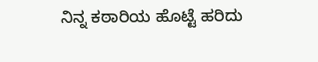ನಿನ್ನ ಕಠಾರಿಯ ಹೊಟ್ಟೆ ಹರಿದು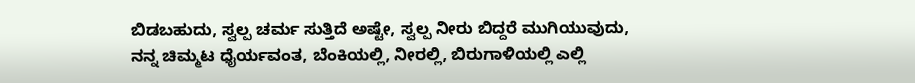ಬಿಡಬಹುದು, ಸ್ವಲ್ಪ ಚರ್ಮ ಸುತ್ತಿದೆ ಅಷ್ಟೇ, ಸ್ವಲ್ಪ ನೀರು ಬಿದ್ದರೆ ಮುಗಿಯುವುದು, ನನ್ನ ಚಿಮ್ಮಟ ಧೈರ್ಯವಂತ, ಬೆಂಕಿಯಲ್ಲಿ, ನೀರಲ್ಲಿ, ಬಿರುಗಾಳಿಯಲ್ಲಿ ಎಲ್ಲಿ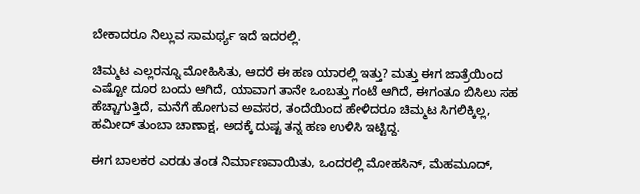ಬೇಕಾದರೂ ನಿಲ್ಲುವ ಸಾಮರ್ಥ್ಯ ಇದೆ ಇದರಲ್ಲಿ.

ಚಿಮ್ಮಟ ಎಲ್ಲರನ್ನೂ ಮೋಹಿಸಿತು, ಆದರೆ ಈ ಹಣ ಯಾರಲ್ಲಿ ಇತ್ತು? ಮತ್ತು ಈಗ ಜಾತ್ರೆಯಿಂದ ಎಷ್ಟೋ ದೂರ ಬಂದು ಆಗಿದೆ, ಯಾವಾಗ ತಾನೇ ಒಂಬತ್ತು ಗಂಟೆ ಆಗಿದೆ, ಈಗಂತೂ ಬಿಸಿಲು ಸಹ ಹೆಚ್ಚಾಗುತ್ತಿದೆ, ಮನೆಗೆ ಹೋಗುವ ಅವಸರ, ತಂದೆಯಿಂದ ಹೇಳಿದರೂ ಚಿಮ್ಮಟ ಸಿಗಲಿಕ್ಕಿಲ್ಲ, ಹಮೀದ್ ತುಂಬಾ ಚಾಣಾಕ್ಷ, ಅದಕ್ಕೆ ದುಷ್ಟ ತನ್ನ ಹಣ ಉಳಿಸಿ ಇಟ್ಟಿದ್ದ.

ಈಗ ಬಾಲಕರ ಎರಡು ತಂಡ ನಿರ್ಮಾಣವಾಯಿತು, ಒಂದರಲ್ಲಿ ಮೋಹಸಿನ್, ಮೆಹಮೂದ್,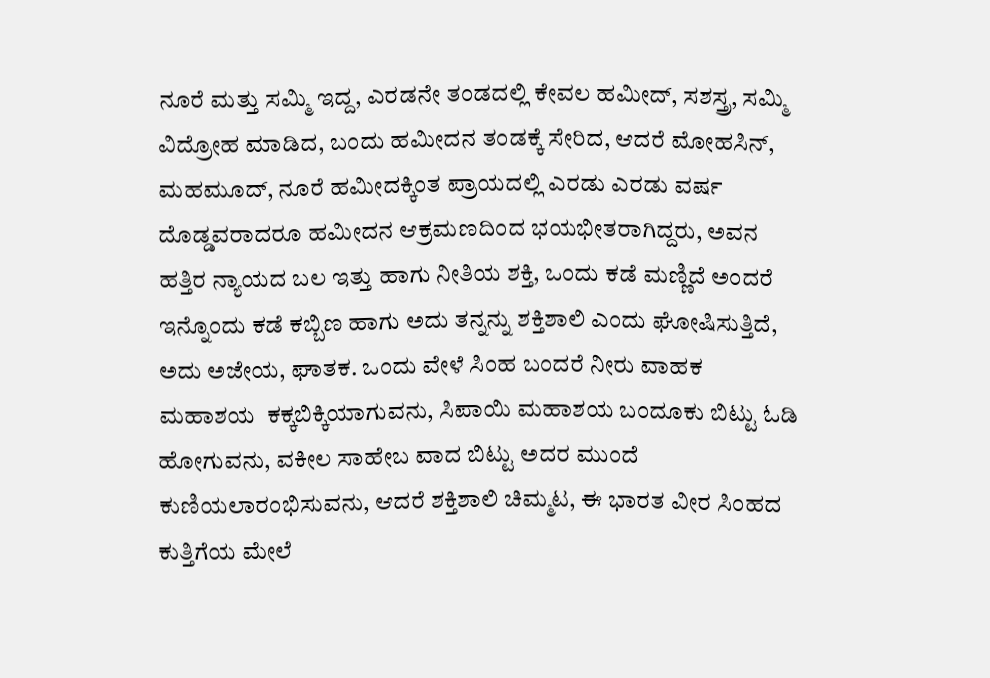ನೂರೆ ಮತ್ತು ಸಮ್ಮಿ ಇದ್ದ, ಎರಡನೇ ತಂಡದಲ್ಲಿ ಕೇವಲ ಹಮೀದ್, ಸಶಸ್ತ್ರ, ಸಮ್ಮಿ ವಿದ್ರೋಹ ಮಾಡಿದ, ಬಂದು ಹಮೀದನ ತಂಡಕ್ಕೆ ಸೇರಿದ, ಆದರೆ ಮೋಹಸಿನ್, ಮಹಮೂದ್, ನೂರೆ ಹಮೀದಕ್ಕಿಂತ ಪ್ರಾಯದಲ್ಲಿ ಎರಡು ಎರಡು ವರ್ಷ ದೊಡ್ಡವರಾದರೂ ಹಮೀದನ ಆಕ್ರಮಣದಿಂದ ಭಯಭೀತರಾಗಿದ್ದರು, ಅವನ ಹತ್ತಿರ ನ್ಯಾಯದ ಬಲ ಇತ್ತು ಹಾಗು ನೀತಿಯ ಶಕ್ತಿ, ಒಂದು ಕಡೆ ಮಣ್ಣಿದೆ ಅಂದರೆ ಇನ್ನೊಂದು ಕಡೆ ಕಬ್ಬಿಣ ಹಾಗು ಅದು ತನ್ನನ್ನು ಶಕ್ತಿಶಾಲಿ ಎಂದು ಘೋಷಿಸುತ್ತಿದೆ, ಅದು ಅಜೇಯ, ಘಾತಕ. ಒಂದು ವೇಳೆ ಸಿಂಹ ಬಂದರೆ ನೀರು ವಾಹಕ ಮಹಾಶಯ  ಕಕ್ಕಬಿಕ್ಕಿಯಾಗುವನು, ಸಿಪಾಯಿ ಮಹಾಶಯ ಬಂದೂಕು ಬಿಟ್ಟು ಓಡಿ ಹೋಗುವನು, ವಕೀಲ ಸಾಹೇಬ ವಾದ ಬಿಟ್ಟು ಅದರ ಮುಂದೆ ಕುಣಿಯಲಾರಂಭಿಸುವನು, ಆದರೆ ಶಕ್ತಿಶಾಲಿ ಚಿಮ್ಮಟ, ಈ ಭಾರತ ವೀರ ಸಿಂಹದ ಕುತ್ತಿಗೆಯ ಮೇಲೆ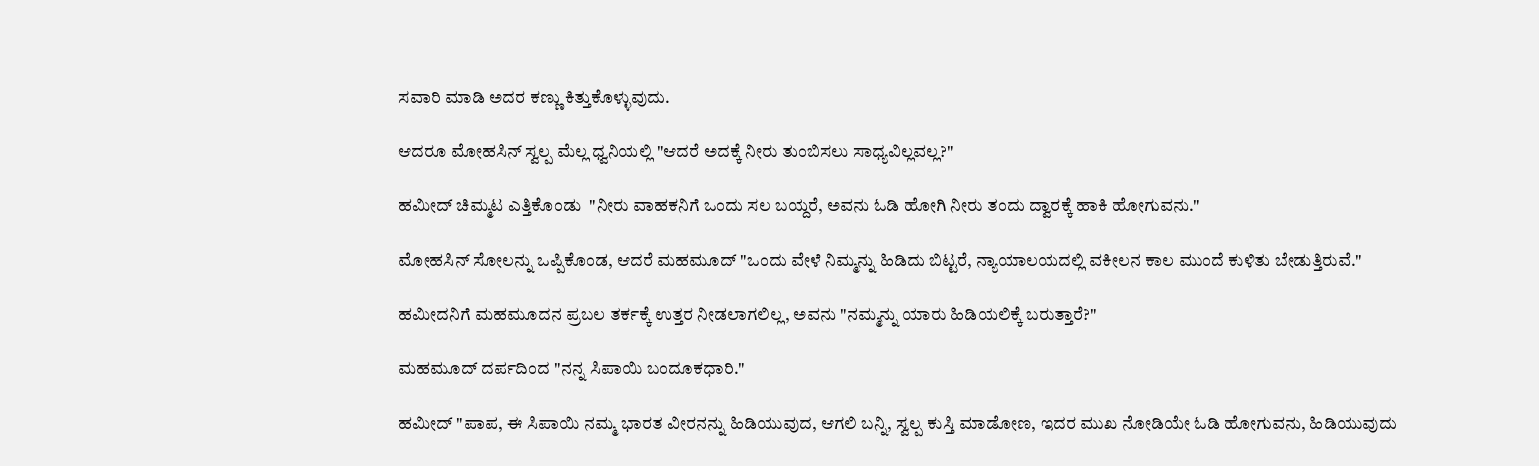ಸವಾರಿ ಮಾಡಿ ಅದರ ಕಣ್ಣು ಕಿತ್ತುಕೊಳ್ಳುವುದು.

ಆದರೂ ಮೋಹಸಿನ್ ಸ್ವಲ್ಪ ಮೆಲ್ಲ ಧ್ವನಿಯಲ್ಲಿ "ಆದರೆ ಅದಕ್ಕೆ ನೀರು ತುಂಬಿಸಲು ಸಾಧ್ಯವಿಲ್ಲವಲ್ಲ?"

ಹಮೀದ್ ಚಿಮ್ಮಟ ಎತ್ತಿಕೊಂಡು  "ನೀರು ವಾಹಕನಿಗೆ ಒಂದು ಸಲ ಬಯ್ದರೆ, ಅವನು ಓಡಿ ಹೋಗಿ ನೀರು ತಂದು ದ್ವಾರಕ್ಕೆ ಹಾಕಿ ಹೋಗುವನು."

ಮೋಹಸಿನ್ ಸೋಲನ್ನು ಒಪ್ಪಿಕೊಂಡ, ಆದರೆ ಮಹಮೂದ್ "ಒಂದು ವೇಳೆ ನಿಮ್ಮನ್ನು ಹಿಡಿದು ಬಿಟ್ಟರೆ, ನ್ಯಾಯಾಲಯದಲ್ಲಿ ವಕೀಲನ ಕಾಲ ಮುಂದೆ ಕುಳಿತು ಬೇಡುತ್ತಿರುವೆ."

ಹಮೀದನಿಗೆ ಮಹಮೂದನ ಪ್ರಬಲ ತರ್ಕಕ್ಕೆ ಉತ್ತರ ನೀಡಲಾಗಲಿಲ್ಲ, ಅವನು "ನಮ್ಮನ್ನು ಯಾರು ಹಿಡಿಯಲಿಕ್ಕೆ ಬರುತ್ತಾರೆ?"

ಮಹಮೂದ್ ದರ್ಪದಿಂದ "ನನ್ನ ಸಿಪಾಯಿ ಬಂದೂಕಧಾರಿ."

ಹಮೀದ್ "ಪಾಪ, ಈ ಸಿಪಾಯಿ ನಮ್ಮ ಭಾರತ ವೀರನನ್ನು ಹಿಡಿಯುವುದ, ಆಗಲಿ ಬನ್ನಿ, ಸ್ವಲ್ಪ ಕುಸ್ತಿ ಮಾಡೋಣ, ಇದರ ಮುಖ ನೋಡಿಯೇ ಓಡಿ ಹೋಗುವನು, ಹಿಡಿಯುವುದು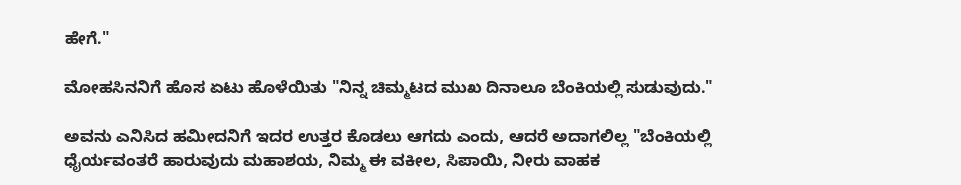ಹೇಗೆ."

ಮೋಹಸಿನನಿಗೆ ಹೊಸ ಏಟು ಹೊಳೆಯಿತು "ನಿನ್ನ ಚಿಮ್ಮಟದ ಮುಖ ದಿನಾಲೂ ಬೆಂಕಿಯಲ್ಲಿ ಸುಡುವುದು."

ಅವನು ಎನಿಸಿದ ಹಮೀದನಿಗೆ ಇದರ ಉತ್ತರ ಕೊಡಲು ಆಗದು ಎಂದು, ಆದರೆ ಅದಾಗಲಿಲ್ಲ "ಬೆಂಕಿಯಲ್ಲಿ ಧೈರ್ಯವಂತರೆ ಹಾರುವುದು ಮಹಾಶಯ, ನಿಮ್ಮ ಈ ವಕೀಲ, ಸಿಪಾಯಿ, ನೀರು ವಾಹಕ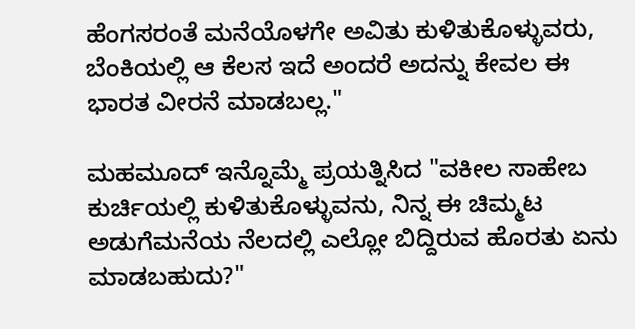ಹೆಂಗಸರಂತೆ ಮನೆಯೊಳಗೇ ಅವಿತು ಕುಳಿತುಕೊಳ್ಳುವರು, ಬೆಂಕಿಯಲ್ಲಿ ಆ ಕೆಲಸ ಇದೆ ಅಂದರೆ ಅದನ್ನು ಕೇವಲ ಈ ಭಾರತ ವೀರನೆ ಮಾಡಬಲ್ಲ."

ಮಹಮೂದ್ ಇನ್ನೊಮ್ಮೆ ಪ್ರಯತ್ನಿಸಿದ "ವಕೀಲ ಸಾಹೇಬ ಕುರ್ಚಿಯಲ್ಲಿ ಕುಳಿತುಕೊಳ್ಳುವನು, ನಿನ್ನ ಈ ಚಿಮ್ಮಟ ಅಡುಗೆಮನೆಯ ನೆಲದಲ್ಲಿ ಎಲ್ಲೋ ಬಿದ್ದಿರುವ ಹೊರತು ಏನು ಮಾಡಬಹುದು?"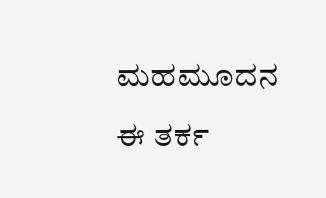ಮಹಮೂದನ ಈ ತರ್ಕ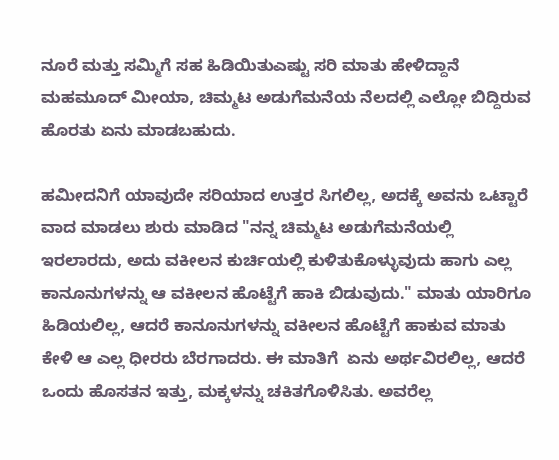ನೂರೆ ಮತ್ತು ಸಮ್ಮಿಗೆ ಸಹ ಹಿಡಿಯಿತುಎಷ್ಟು ಸರಿ ಮಾತು ಹೇಳಿದ್ದಾನೆ ಮಹಮೂದ್ ಮೀಯಾ, ಚಿಮ್ಮಟ ಅಡುಗೆಮನೆಯ ನೆಲದಲ್ಲಿ ಎಲ್ಲೋ ಬಿದ್ದಿರುವ ಹೊರತು ಏನು ಮಾಡಬಹುದು.

ಹಮೀದನಿಗೆ ಯಾವುದೇ ಸರಿಯಾದ ಉತ್ತರ ಸಿಗಲಿಲ್ಲ, ಅದಕ್ಕೆ ಅವನು ಒಟ್ಟಾರೆ ವಾದ ಮಾಡಲು ಶುರು ಮಾಡಿದ "ನನ್ನ ಚಿಮ್ಮಟ ಅಡುಗೆಮನೆಯಲ್ಲಿ ಇರಲಾರದು, ಅದು ವಕೀಲನ ಕುರ್ಚಿಯಲ್ಲಿ ಕುಳಿತುಕೊಳ್ಳುವುದು ಹಾಗು ಎಲ್ಲ ಕಾನೂನುಗಳನ್ನು ಆ ವಕೀಲನ ಹೊಟ್ಟೆಗೆ ಹಾಕಿ ಬಿಡುವುದು." ಮಾತು ಯಾರಿಗೂ ಹಿಡಿಯಲಿಲ್ಲ, ಆದರೆ ಕಾನೂನುಗಳನ್ನು ವಕೀಲನ ಹೊಟ್ಟೆಗೆ ಹಾಕುವ ಮಾತು ಕೇಳಿ ಆ ಎಲ್ಲ ಧೀರರು ಬೆರಗಾದರು. ಈ ಮಾತಿಗೆ  ಏನು ಅರ್ಥವಿರಲಿಲ್ಲ, ಆದರೆ ಒಂದು ಹೊಸತನ ಇತ್ತು, ಮಕ್ಕಳನ್ನು ಚಕಿತಗೊಳಿಸಿತು. ಅವರೆಲ್ಲ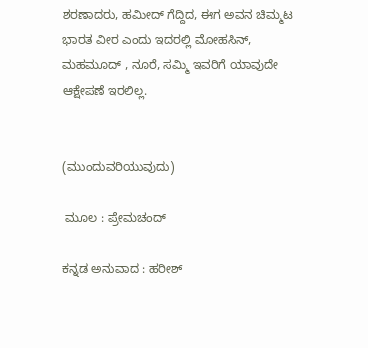ಶರಣಾದರು, ಹಮೀದ್ ಗೆದ್ದಿದ, ಈಗ ಅವನ ಚಿಮ್ಮಟ ಭಾರತ ವೀರ ಎಂದು ಇದರಲ್ಲಿ ಮೋಹಸಿನ್, ಮಹಮೂದ್ , ನೂರೆ, ಸಮ್ಮಿ ಇವರಿಗೆ ಯಾವುದೇ ಆಕ್ಷೇಪಣೆ ಇರಲಿಲ್ಲ.


(ಮುಂದುವರಿಯುವುದು)

 ಮೂಲ : ಪ್ರೇಮಚಂದ್

ಕನ್ನಡ ಅನುವಾದ : ಹರೀಶ್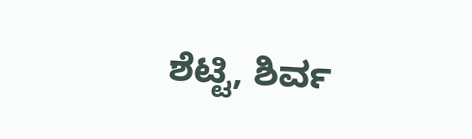ಶೆಟ್ಟಿ, ಶಿರ್ವ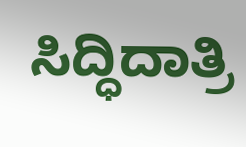ಸಿದ್ಧಿದಾತ್ರಿ